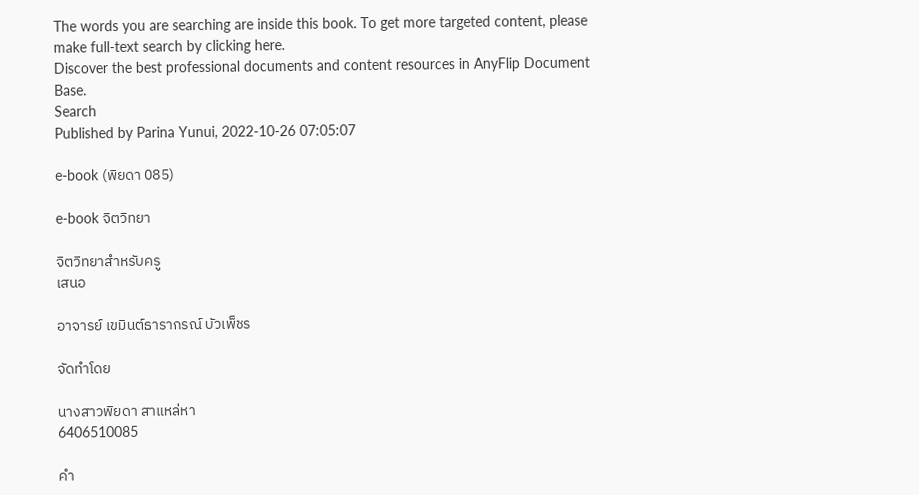The words you are searching are inside this book. To get more targeted content, please make full-text search by clicking here.
Discover the best professional documents and content resources in AnyFlip Document Base.
Search
Published by Parina Yunui, 2022-10-26 07:05:07

e-book (พิยดา 085)

e-book จิตวิทยา

จิตวิทยาสำหรับครู
เสนอ

อาจารย์ เขมินต์ธารากรณ์ บัวเพ็ชร

จัดทำโดย

นางสาวพิยดา สาแหล่หา
6406510085

คำ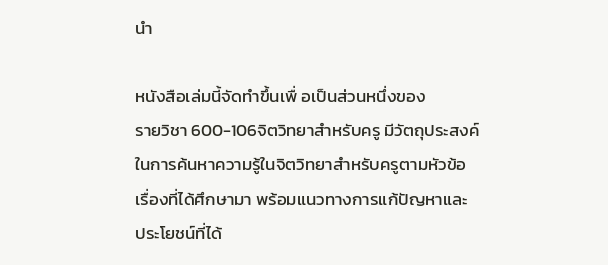นำ

หนังสือเล่มนี้จัดทำขึ้นเพื่ อเป็นส่วนหนึ่งของ
รายวิชา 600-106จิตวิทยาสำหรับครู มีวัตถุประสงค์
ในการค้นหาความรู้ในจิตวิทยาสำหรับครูตามหัวข้อ
เรื่องที่ได้ศึกษามา พร้อมแนวทางการแก้ปัญหาและ
ประโยชน์ที่ได้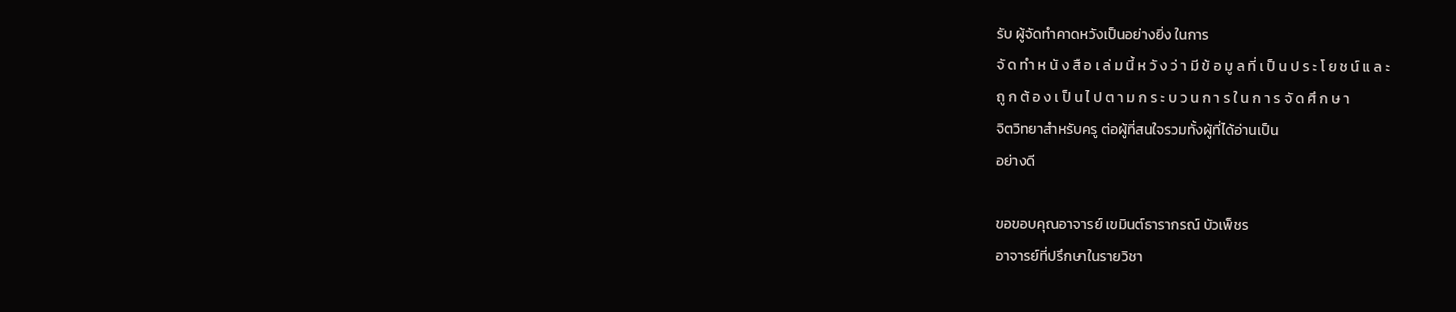รับ ผู้จัดทำคาดหวังเป็นอย่างยิ่ง ในการ
จั ด ทำ ห นั ง สื อ เ ล่ ม นี้ ห วั ง ว่ า มี ข้ อ มู ล ที่ เ ป็ น ป ร ะ โ ย ช น์ แ ล ะ
ถู ก ต้ อ ง เ ป็ น ไ ป ต า ม ก ร ะ บ ว น ก า ร ใ น ก า ร จั ด ศึ ก ษ า
จิตวิทยาสำหรับครู ต่อผู้ที่สนใจรวมทั้งผู้ที่ได้อ่านเป็น
อย่างดี

ขอขอบคุณอาจารย์ เขมินต์ธารากรณ์ บัวเพ็ชร
อาจารย์ที่ปรึกษาในรายวิชา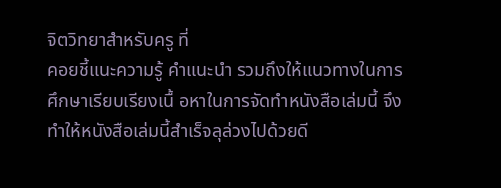จิตวิทยาสำหรับครู ที่
คอยชี้แนะความรู้ คำแนะนำ รวมถึงให้แนวทางในการ
ศึกษาเรียบเรียงเนื้ อหาในการจัดทำหนังสือเล่มนี้ จึง
ทำให้หนังสือเล่มนี้สำเร็จลุล่วงไปด้วยดี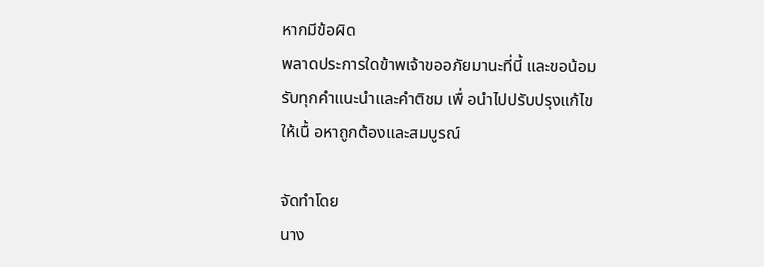หากมีข้อผิด
พลาดประการใดข้าพเจ้าขออภัยมานะที่นี้ และขอน้อม
รับทุกคำแนะนำและคำติชม เพื่ อนำไปปรับปรุงแก้ไข
ให้เนื้ อหาถูกต้องและสมบูรณ์

จัดทำโดย
นาง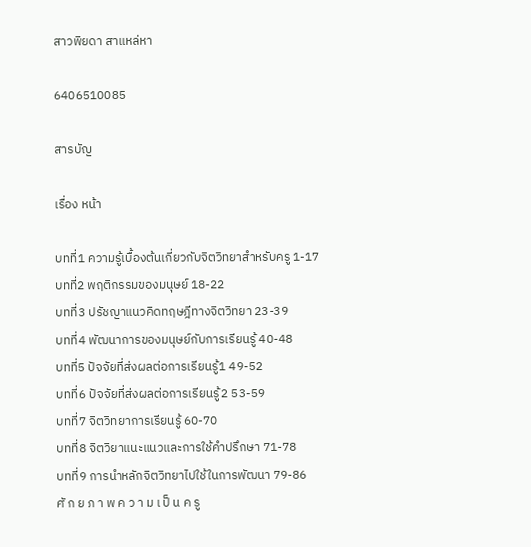สาวพิยดา สาแหล่หา

6406510085

สารบัญ

เรื่อง หน้า

บทที่1 ความรู้เบื้องต้นเกี่ยวกับจิตวิทยาสำหรับครู 1-17
บทที่2 พฤติกรรมของมนุษย์ 18-22
บทที่3 ปรัชญาแนวคิดทฤษฎีทางจิตวิทยา 23-39
บทที่4 พัฒนาการของมนุษย์กับการเรียนรู้ 40-48
บทที่5 ปัจจัยที่ส่งผลต่อการเรียนรู้1 49-52
บทที่6 ปัจจัยที่ส่งผลต่อการเรียนรู้2 53-59
บทที่7 จิตวิทยาการเรียนรู้ 60-70
บทที่8 จิตวิยาแนะแนวและการใช้คำปรึกษา 71-78
บทที่9 การนำหลักจิตวิทยาไปใช้ในการพัฒนา 79-86
ศั ก ย ภ า พ ค ว า ม เ ป็ น ค รู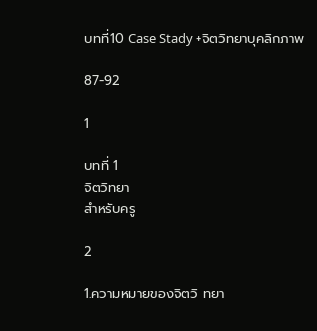บทที่10 Case Stady +จิตวิทยาบุคลิกภาพ

87-92

1

บทที่ 1
จิตวิทยา
สำหรับครู

2

1.ความหมายของจิตวิ ทยา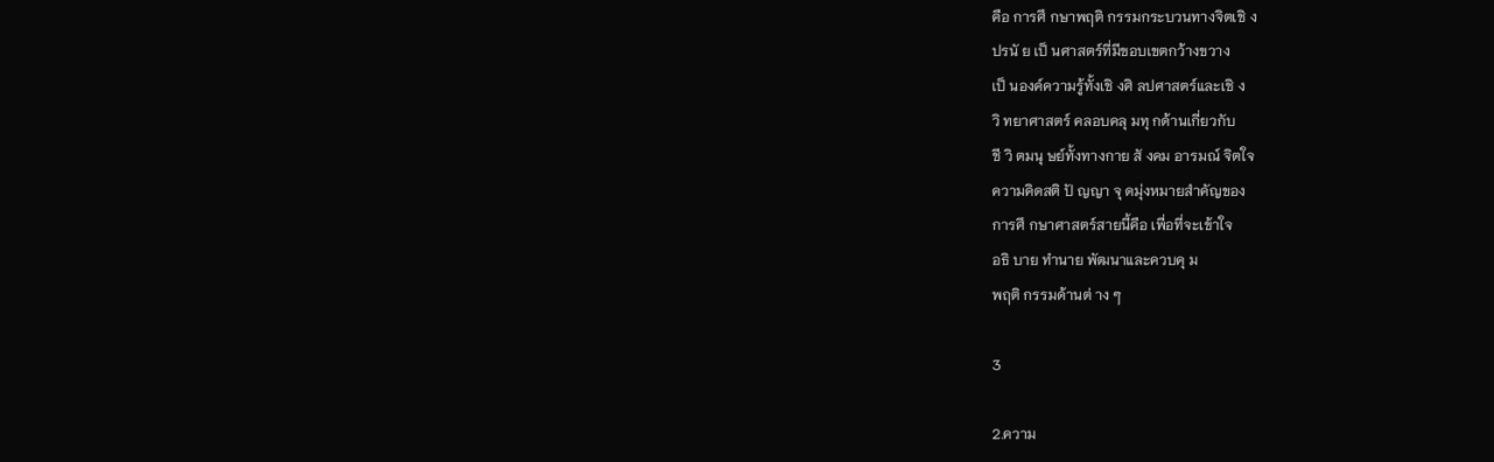คือ การศึ กษาพฤติ กรรมกระบวนทางจิตเชิ ง
ปรนั ย เป็ นศาสตร์ที่มีขอบเขตกว้างขวาง
เป็ นองค์ความรู้ทั้งเชิ งศิ ลปศาสตร์และเชิ ง
วิ ทยาศาสตร์ คลอบคลุ มทุ กด้านเกี่ยวกับ
ชี วิ ตมนุ ษย์ทั้งทางกาย สั งคม อารมณ์ จิตใจ
ความคิดสติ ปั ญญา จุ ดมุ่งหมายสำคัญของ
การศึ กษาศาสตร์สายนี้คือ เพื่อที่จะเข้าใจ
อธิ บาย ทำนาย พัฒนาและควบคุ ม
พฤติ กรรมด้านต่ าง ๆ

3

2.ความ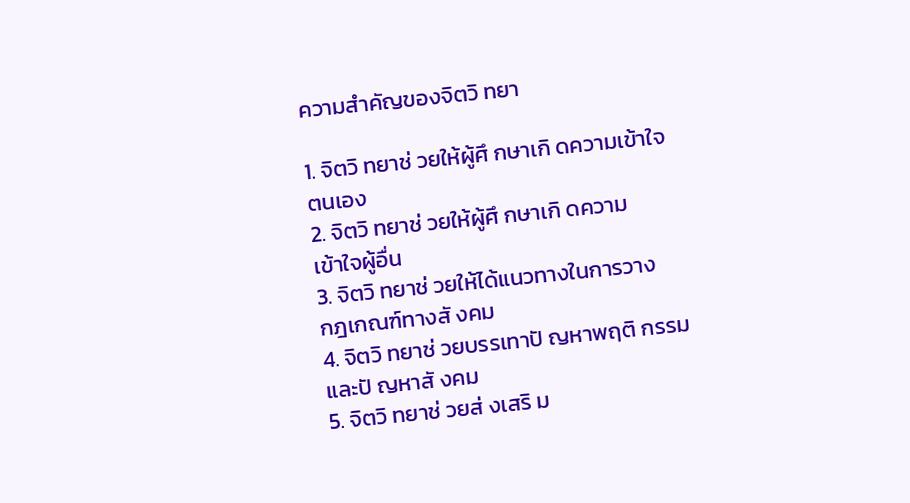ความสำคัญของจิตวิ ทยา

1. จิตวิ ทยาช่ วยให้ผู้ศึ กษาเกิ ดความเข้าใจ
ตนเอง
2. จิตวิ ทยาช่ วยให้ผู้ศึ กษาเกิ ดความ
เข้าใจผู้อื่น
3. จิตวิ ทยาช่ วยให้ได้แนวทางในการวาง
กฎเกณฑ์ทางสั งคม
4. จิตวิ ทยาช่ วยบรรเทาปั ญหาพฤติ กรรม
และปั ญหาสั งคม
5. จิตวิ ทยาช่ วยส่ งเสริ ม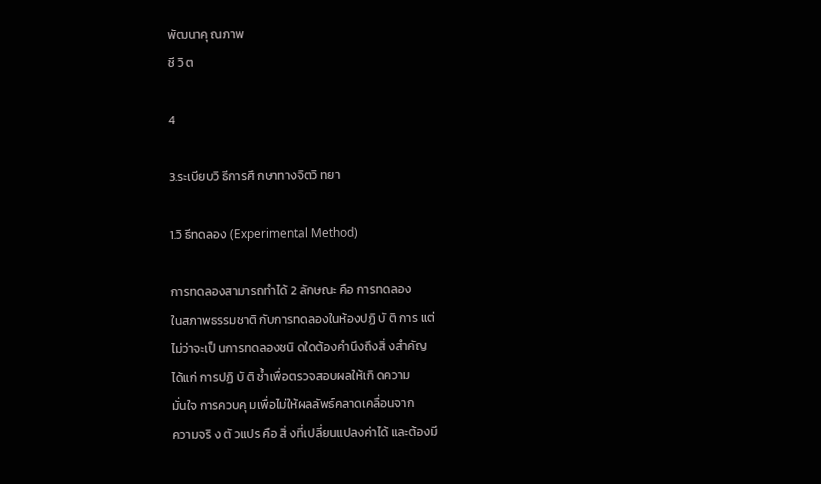พัฒนาคุ ณภาพ
ชี วิ ต

4

3.ระเบียบวิ ธีการศึ กษาทางจิตวิ ทยา

1.วิ ธีทดลอง (Experimental Method)

การทดลองสามารถทำได้ 2 ลักษณะ คือ การทดลอง
ในสภาพธรรมชาติ กับการทดลองในห้องปฏิ บั ติ การ แต่
ไม่ว่าจะเป็ นการทดลองชนิ ดใดต้องคำนึงถึงสิ่ งสำคัญ
ได้แก่ การปฏิ บั ติ ซ้ำเพื่อตรวจสอบผลให้เกิ ดความ
มั่นใจ การควบคุ มเพื่อไม่ให้ผลลัพธ์คลาดเคลื่อนจาก
ความจริ ง ตั วแปร คือ สิ่ งที่เปลี่ยนแปลงค่าได้ และต้องมี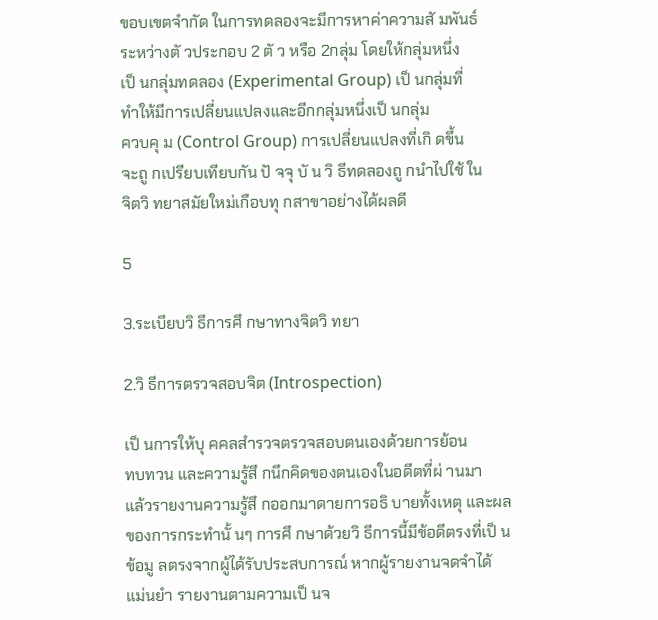ขอบเขตจำกัด ในการทดลองจะมีการหาค่าความสั มพันธ์
ระหว่างตั วประกอบ 2 ตั ว หรือ 2กลุ่ม โดยให้กลุ่มหนึ่ง
เป็ นกลุ่มทดลอง (Experimental Group) เป็ นกลุ่มที่
ทำให้มีการเปลี่ยนแปลงและอีกกลุ่มหนึ่งเป็ นกลุ่ม
ควบคุ ม (Control Group) การเปลี่ยนแปลงที่เกิ ดขึ้น
จะถู กเปรียบเทียบกัน ปั จจุ บั น วิ ธีทดลองถู กนำไปใช้ ใน
จิตวิ ทยาสมัยใหม่เกือบทุ กสาขาอย่างได้ผลดี

5

3.ระเบียบวิ ธีการศึ กษาทางจิตวิ ทยา

2.วิ ธีการตรวจสอบจิต (Introspection)

เป็ นการให้บุ คคลสำรวจตรวจสอบตนเองด้วยการย้อน
ทบทวน และความรู้สึ กนึกคิดของตนเองในอดีตที่ผ่ านมา
แล้วรายงานความรู้สึ กออกมาดายการอธิ บายทั้งเหตุ และผล
ของการกระทำนั้ นๆ การศึ กษาด้วยวิ ธีการนี้มีข้อดีตรงที่เป็ น
ข้อมู ลตรงจากผู้ได้รับประสบการณ์ หากผู้รายงานจดจำได้
แม่นยำ รายงานตามความเป็ นจ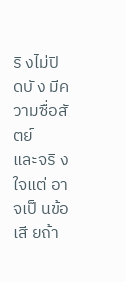ริ งไม่ปิ ดบั ง มีความซื่อสั ตย์
และจริ งใจแต่ อาจเป็ นข้อเสี ยถ้า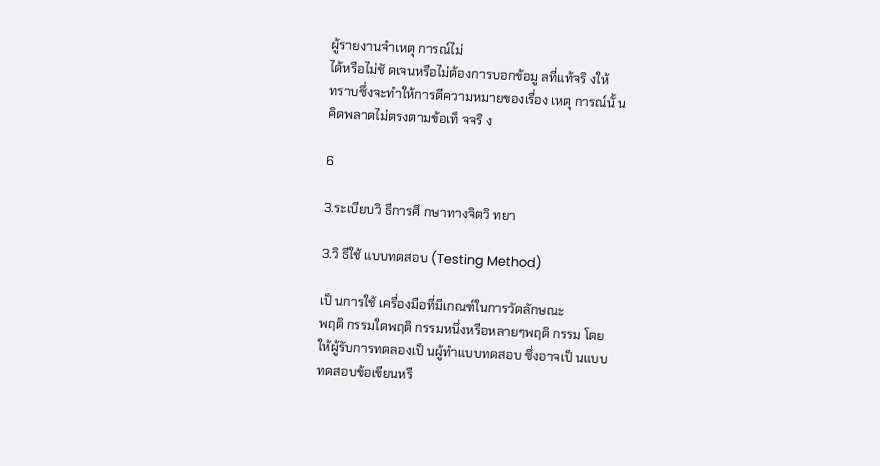ผู้รายงานจำเหตุ การณ์ไม่
ได้หรือไม่ชั ดเจนหรือไม่ต้องการบอกข้อมู ลที่แท้จริ งให้
ทราบซึ่งจะทำให้การตีความหมายของเรื่อง เหตุ การณ์นั้ น
คิดพลาดไม่ตรงตามข้อเท็ จจริ ง

6

3.ระเบียบวิ ธีการศึ กษาทางจิตวิ ทยา

3.วิ ธีใช้ แบบทดสอบ (Testing Method)

เป็ นการใช้ เครื่องมือที่มีเกณฑ์ในการวัดลักษณะ
พฤติ กรรมใดพฤติ กรรมหนึ่งหรือหลายๆพฤติ กรรม โดย
ให้ผู้รับการทดลองเป็ นผู้ทำแบบทดสอบ ซึ่งอาจเป็ นแบบ
ทดสอบข้อเขียนหรื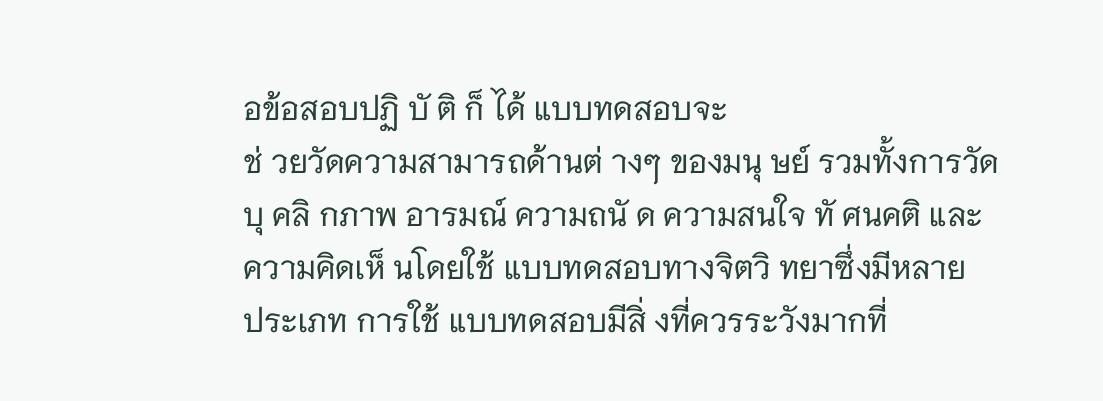อข้อสอบปฏิ บั ติ ก็ ได้ แบบทดสอบจะ
ช่ วยวัดความสามารถด้านต่ างๆ ของมนุ ษย์ รวมทั้งการวัด
บุ คลิ กภาพ อารมณ์ ความถนั ด ความสนใจ ทั ศนคติ และ
ความคิดเห็ นโดยใช้ แบบทดสอบทางจิตวิ ทยาซึ่งมีหลาย
ประเภท การใช้ แบบทดสอบมีสิ่ งที่ควรระวังมากที่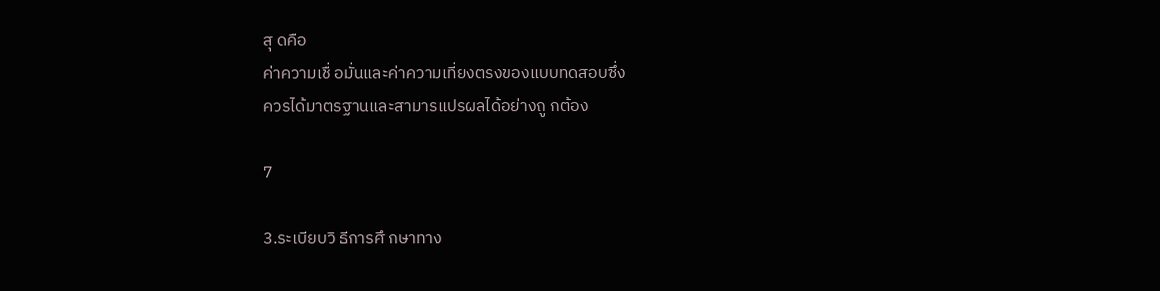สุ ดคือ
ค่าความเชื่ อมั่นและค่าความเที่ยงตรงของแบบทดสอบซึ่ง
ควรได้มาตรฐานและสามารแปรผลได้อย่างถู กต้อง

7

3.ระเบียบวิ ธีการศึ กษาทาง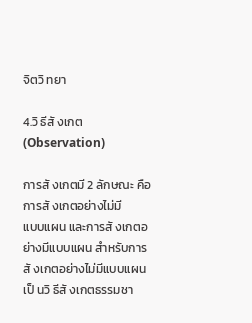จิตวิ ทยา

4.วิ ธีสั งเกต (Observation)

การสั งเกตมี 2 ลักษณะ คือ การสั งเกตอย่างไม่มี
แบบแผน และการสั งเกตอย่างมีแบบแผน สำหรับการ
สั งเกตอย่างไม่มีแบบแผน เป็ นวิ ธีสั งเกตธรรมชา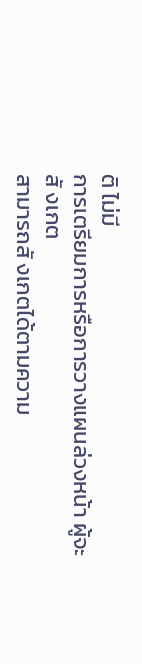ติ ไม่มี
การเตรียมการหรือการวางแผนล่วงหน้า ผู้จะสั งเกต
สามารถสั งเกตได้ตามความ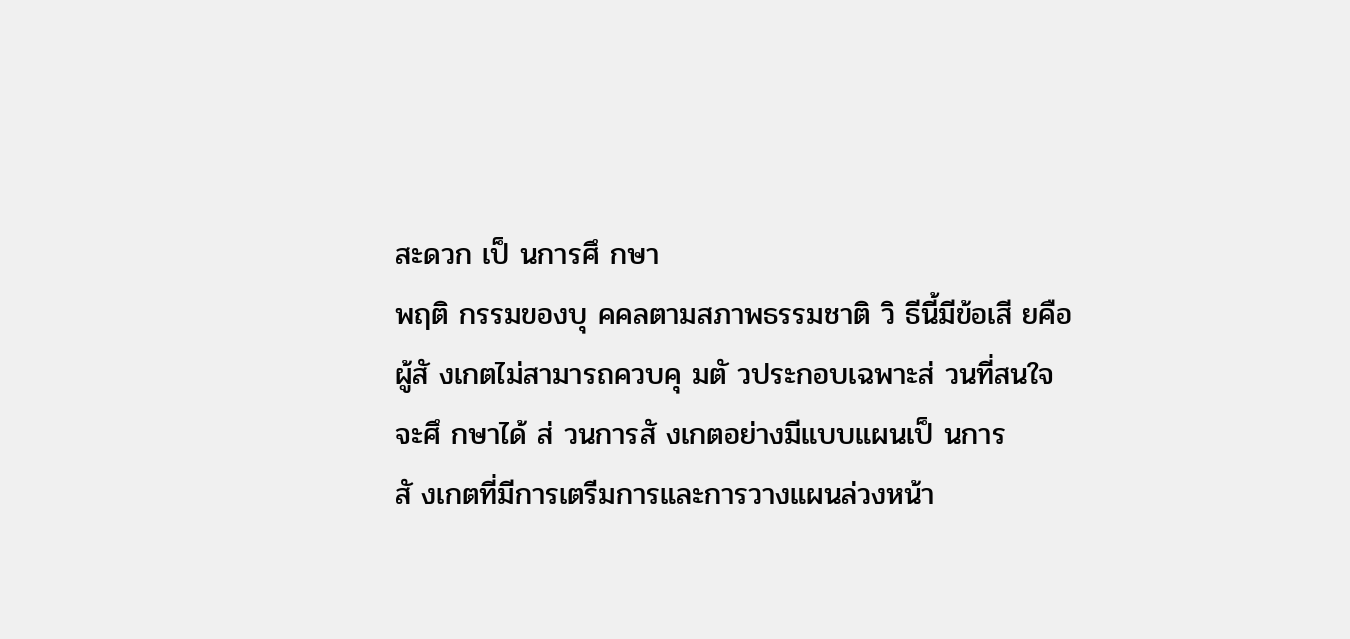สะดวก เป็ นการศึ กษา
พฤติ กรรมของบุ คคลตามสภาพธรรมชาติ วิ ธีนี้มีข้อเสี ยคือ
ผู้สั งเกตไม่สามารถควบคุ มตั วประกอบเฉพาะส่ วนที่สนใจ
จะศึ กษาได้ ส่ วนการสั งเกตอย่างมีแบบแผนเป็ นการ
สั งเกตที่มีการเตรีมการและการวางแผนล่วงหน้า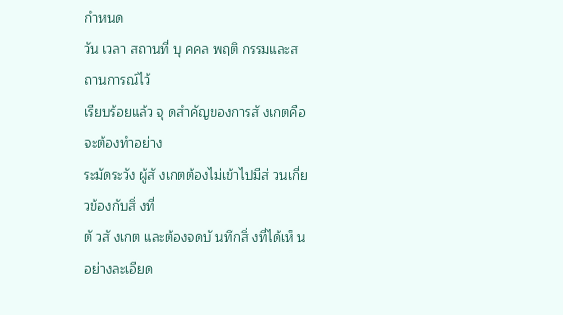กำหนด
วัน เวลา สถานที่ บุ คคล พฤติ กรรมและสถานการณ์ไว้
เรียบร้อยแล้ว จุ ดสำคัญของการสั งเกตคือ จะต้องทำอย่าง
ระมัดระวัง ผู้สั งเกตต้องไม่เข้าไปมีส่ วนเกี่ยวข้องกับสิ่ งที่
ตั วสั งเกต และต้องจดบั นทึกสิ่ งที่ได้เห็ นอย่างละเอียด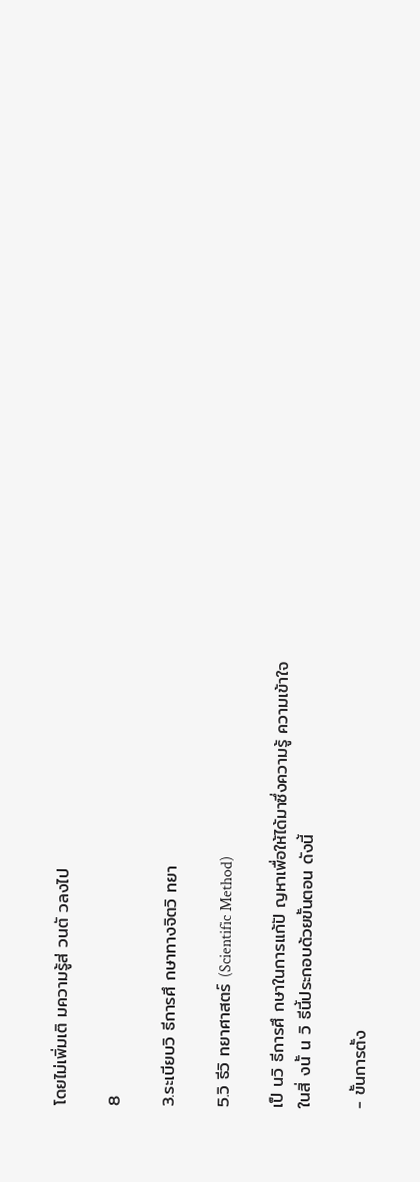โดยไม่เพิ่มเติ มความรู้ส่ วนตั วลงไป

8

3.ระเบียบวิ ธีการศึ กษาทางจิตวิ ทยา

5.วิ ธีวิ ทยาศาสตร์ (Scientific Method)

เป็ นวิ ธีการศึ กษาในการแก้ปั ญหาเพื่อให้ได้มาซึ่งความรู้ ความเข้าใจ
ในสิ่ งนั้ น วิ ธีนี้ประกอบด้วยขั้นตอน ดังนี้

- ขั้นการตั้ง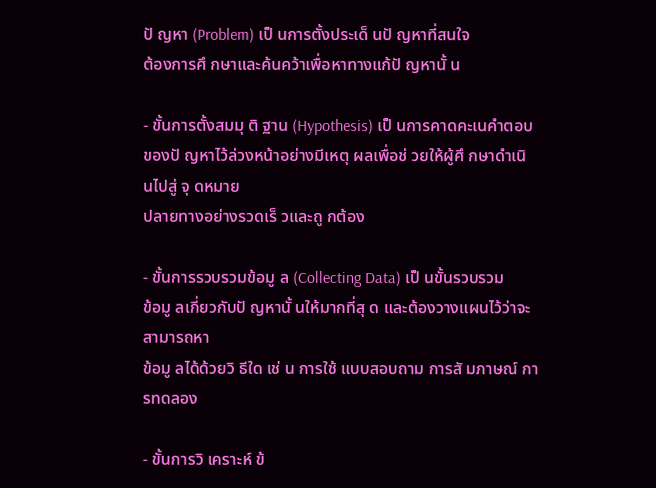ปั ญหา (Problem) เป็ นการตั้งประเด็ นปั ญหาที่สนใจ
ต้องการศึ กษาและค้นคว้าเพื่อหาทางแก้ปั ญหานั้ น

- ขั้นการตั้งสมมุ ติ ฐาน (Hypothesis) เป็ นการคาดคะเนคำตอบ
ของปั ญหาไว้ล่วงหน้าอย่างมีเหตุ ผลเพื่อช่ วยให้ผู้ศึ กษาดำเนิ นไปสู่ จุ ดหมาย
ปลายทางอย่างรวดเร็ วและถู กต้อง

- ขั้นการรวบรวมข้อมู ล (Collecting Data) เป็ นขั้นรวบรวม
ข้อมู ลเกี่ยวกับปั ญหานั้ นให้มากที่สุ ด และต้องวางแผนไว้ว่าจะสามารถหา
ข้อมู ลได้ด้วยวิ ธีใด เช่ น การใช้ แบบสอบถาม การสั มภาษณ์ การทดลอง

- ขั้นการวิ เคราะห์ ข้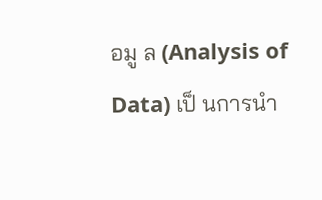อมู ล (Analysis of Data) เป็ นการนำ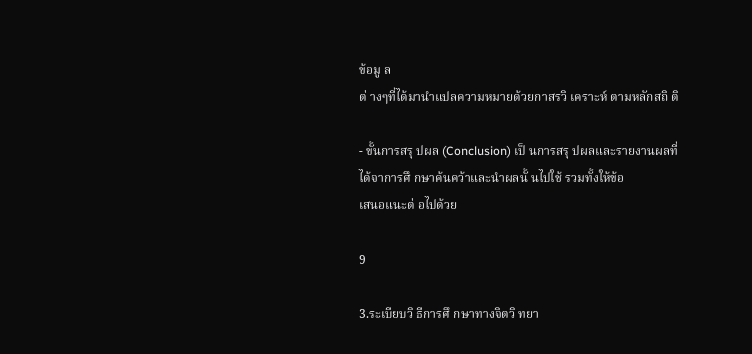ข้อมู ล
ต่ างๆที่ได้มานำแปลความหมายด้วยกาสรวิ เคราะห์ ตามหลักสถิ ติ

- ขั้นการสรุ ปผล (Conclusion) เป็ นการสรุ ปผลและรายงานผลที่
ได้จาการศึ กษาค้นคว้าและนำผลนั้ นไปใช้ รวมทั้งให้ข้อ
เสนอแนะต่ อไปด้วย

9

3.ระเบียบวิ ธีการศึ กษาทางจิตวิ ทยา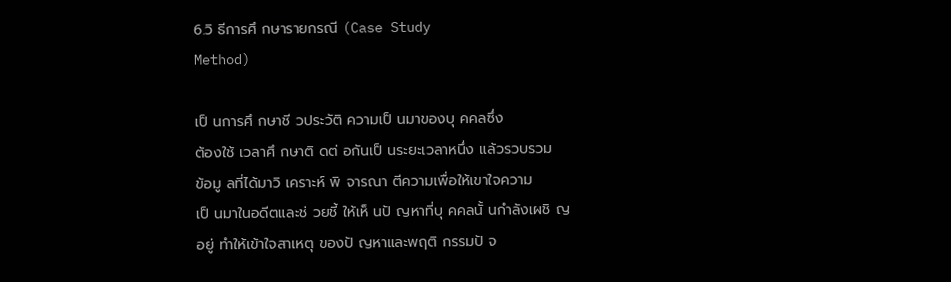6.วิ ธีการศึ กษารายกรณี (Case Study
Method)

เป็ นการศึ กษาชี วประวัติ ความเป็ นมาของบุ คคลซึ่ง
ต้องใช้ เวลาศึ กษาติ ดต่ อกันเป็ นระยะเวลาหนึ่ง แล้วรวบรวม
ข้อมู ลที่ได้มาวิ เคราะห์ พิ จารณา ตีความเพื่อให้เขาใจความ
เป็ นมาในอดีตและช่ วยชี้ ให้เห็ นปั ญหาที่บุ คคลนั้ นกำลังเผชิ ญ
อยู่ ทำให้เข้าใจสาเหตุ ของปั ญหาและพฤติ กรรมปั จ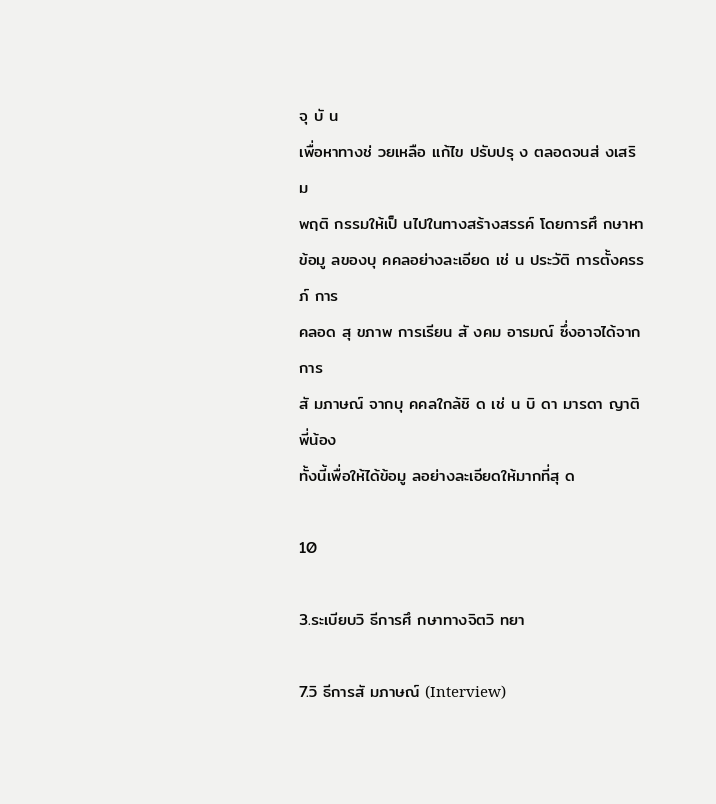จุ บั น
เพื่อหาทางช่ วยเหลือ แก้ไข ปรับปรุ ง ตลอดจนส่ งเสริ ม
พฤติ กรรมให้เป็ นไปในทางสร้างสรรค์ โดยการศึ กษาหา
ข้อมู ลของบุ คคลอย่างละเอียด เช่ น ประวัติ การตั้งครรภ์ การ
คลอด สุ ขภาพ การเรียน สั งคม อารมณ์ ซึ่งอาจได้จากการ
สั มภาษณ์ จากบุ คคลใกล้ชิ ด เช่ น บิ ดา มารดา ญาติ พี่น้อง
ทั้งนี้เพื่อให้ได้ข้อมู ลอย่างละเอียดให้มากที่สุ ด

10

3.ระเบียบวิ ธีการศึ กษาทางจิตวิ ทยา

7.วิ ธีการสั มภาษณ์ (Interview)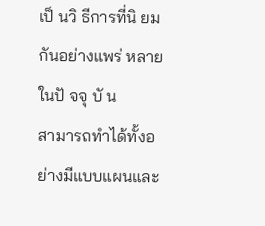เป็ นวิ ธีการที่นิ ยมกันอย่างแพร่ หลายในปั จจุ บั น
สามารถทำได้ทั้งอย่างมีแบบแผนและ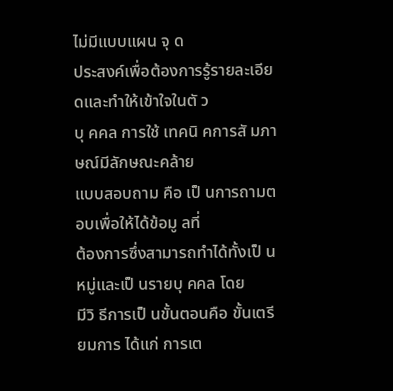ไม่มีแบบแผน จุ ด
ประสงค์เพื่อต้องการรู้รายละเอียดและทำให้เข้าใจในตั ว
บุ คคล การใช้ เทคนิ คการสั มภาษณ์มีลักษณะคล้าย
แบบสอบถาม คือ เป็ นการถามตอบเพื่อให้ได้ข้อมู ลที่
ต้องการซึ่งสามารถทำได้ทั้งเป็ นหมู่และเป็ นรายบุ คคล โดย
มีวิ ธีการเป็ นขั้นตอนคือ ขั้นเตรียมการ ได้แก่ การเต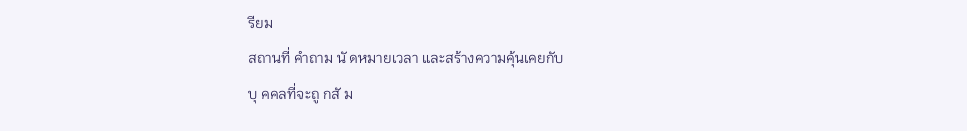รียม
สถานที่ คำถาม นั ดหมายเวลา และสร้างความคุ้นเคยกับ
บุ คคลที่จะถู กสั ม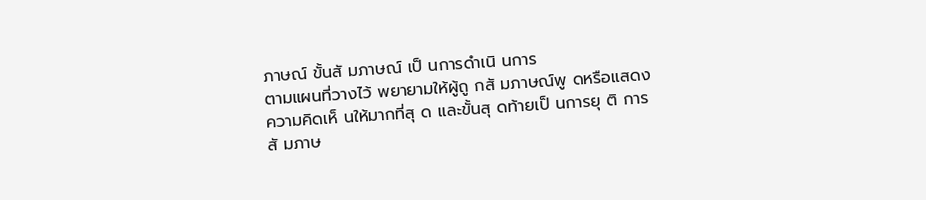ภาษณ์ ขั้นสั มภาษณ์ เป็ นการดำเนิ นการ
ตามแผนที่วางไว้ พยายามให้ผู้ถู กสั มภาษณ์พู ดหรือแสดง
ความคิดเห็ นให้มากที่สุ ด และขั้นสุ ดท้ายเป็ นการยุ ติ การ
สั มภาษ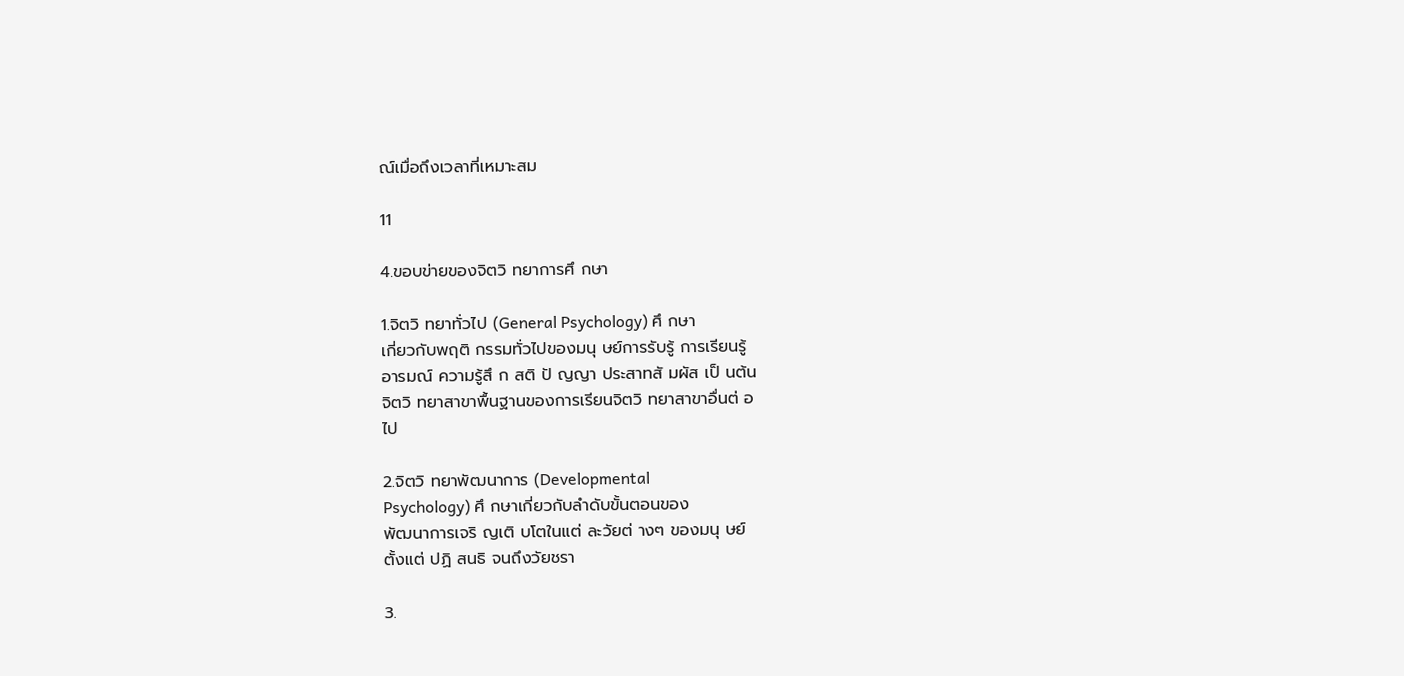ณ์เมื่อถึงเวลาที่เหมาะสม

11

4.ขอบข่ายของจิตวิ ทยาการศึ กษา

1.จิตวิ ทยาทั่วไป (General Psychology) ศึ กษา
เกี่ยวกับพฤติ กรรมทั่วไปของมนุ ษย์การรับรู้ การเรียนรู้
อารมณ์ ความรู้สึ ก สติ ปั ญญา ประสาทสั มผัส เป็ นต้น
จิตวิ ทยาสาขาพื้นฐานของการเรียนจิตวิ ทยาสาขาอื่นต่ อ
ไป

2.จิตวิ ทยาพัฒนาการ (Developmental
Psychology) ศึ กษาเกี่ยวกับลำดับขั้นตอนของ
พัฒนาการเจริ ญเติ บโตในแต่ ละวัยต่ างๆ ของมนุ ษย์
ตั้งแต่ ปฏิ สนธิ จนถึงวัยชรา

3.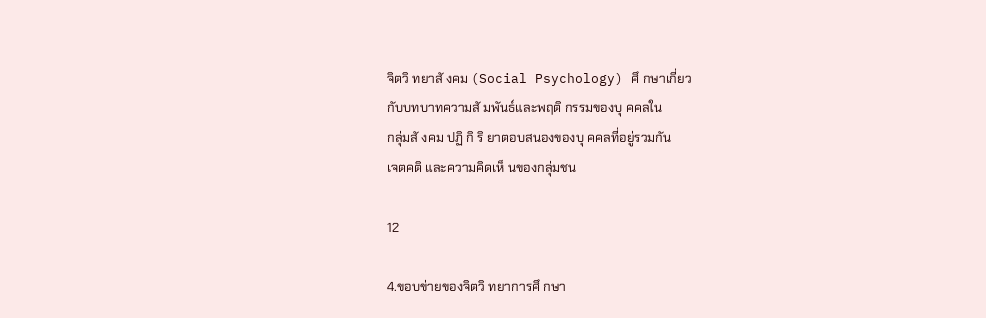จิตวิ ทยาสั งคม (Social Psychology) ศึ กษาเกี่ยว
กับบทบาทความสั มพันธ์และพฤติ กรรมของบุ คคลใน
กลุ่มสั งคม ปฏิ กิ ริ ยาตอบสนองของบุ คคลที่อยู่รวมกัน
เจตคติ และความคิดเห็ นของกลุ่มชน

12

4.ขอบข่ายของจิตวิ ทยาการศึ กษา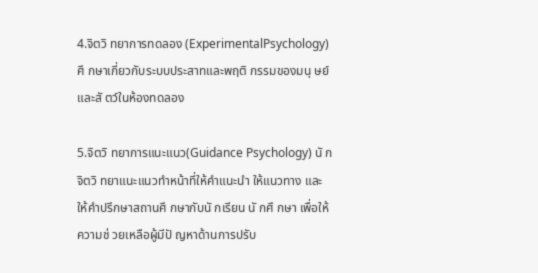4.จิตวิ ทยาการทดลอง (ExperimentalPsychology)
ศึ กษาเกี่ยวกับระบบประสาทและพฤติ กรรมของมนุ ษย์
และสั ตว์ในห้องทดลอง

5.จิตวิ ทยาการแนะแนว(Guidance Psychology) นั ก
จิตวิ ทยาแนะแนวทำหน้าที่ให้คำแนะนำ ให้แนวทาง และ
ให้คำปรึกษาสถานศึ กษากับนั กเรียน นั กศึ กษา เพื่อให้
ความช่ วยเหลือผู้มีปั ญหาด้านการปรับ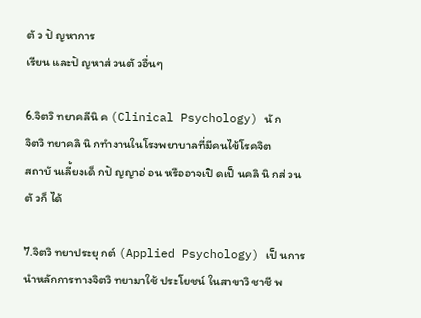ตั ว ปั ญหาการ
เรียน และปั ญหาส่ วนตั วอื่นๆ

6.จิตวิ ทยาคลีนิ ค (Clinical Psychology) นั ก
จิตวิ ทยาคลิ นิ กทำงานในโรงพยาบาลที่มีคนไข้โรคจิต
สถาบั นเลี้ยงเด็ กปั ญญาอ่ อน หรืออาจเปิ ดเป็ นคลิ นิ กส่ วน
ตั วก็ ได้

7.จิตวิ ทยาประยุ กต์ (Applied Psychology) เป็ นการ
นำหลักการทางจิตวิ ทยามาใช้ ประโยชน์ ในสาขาวิ ชาชี พ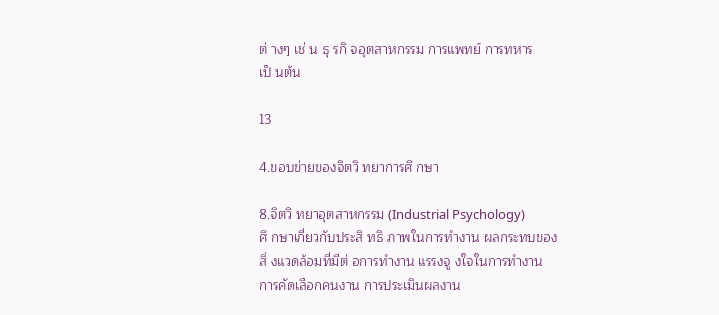ต่ างๆ เช่ น ธุ รกิ จอุตสาหกรรม การแพทย์ การทหาร
เป็ นต้น

13

4.ขอบข่ายของจิตวิ ทยาการศึ กษา

8.จิตวิ ทยาอุตสาหกรรม (Industrial Psychology)
ศึ กษาเกี่ยวกับประสิ ทธิ ภาพในการทำงาน ผลกระทบของ
สิ่ งแวดล้อมที่มีต่ อการทำงาน แรรงจู งใจในการทำงาน
การคัดเลือกคนงาน การประเมินผลงาน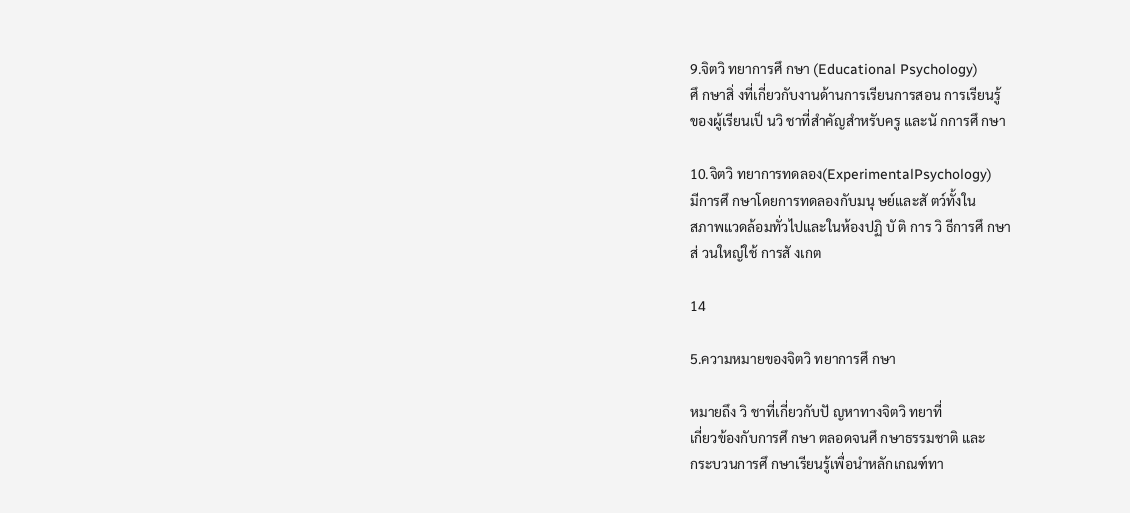9.จิตวิ ทยาการศึ กษา (Educational Psychology)
ศึ กษาสิ่ งที่เกี่ยวกับงานด้านการเรียนการสอน การเรียนรู้
ของผู้เรียนเป็ นวิ ชาที่สำคัญสำหรับครู และนั กการศึ กษา

10.จิตวิ ทยาการทดลอง(ExperimentalPsychology)
มีการศึ กษาโดยการทดลองกับมนุ ษย์และสั ตว์ทั้งใน
สภาพแวดล้อมทั่วไปและในห้องปฏิ บั ติ การ วิ ธีการศึ กษา
ส่ วนใหญ่ใช้ การสั งเกต

14

5.ความหมายของจิตวิ ทยาการศึ กษา

หมายถึง วิ ชาที่เกี่ยวกับปั ญหาทางจิตวิ ทยาที่
เกี่ยวข้องกับการศึ กษา ตลอดจนศึ กษาธรรมชาติ และ
กระบวนการศึ กษาเรียนรู้เพื่อนำหลักเกณฑ์ทา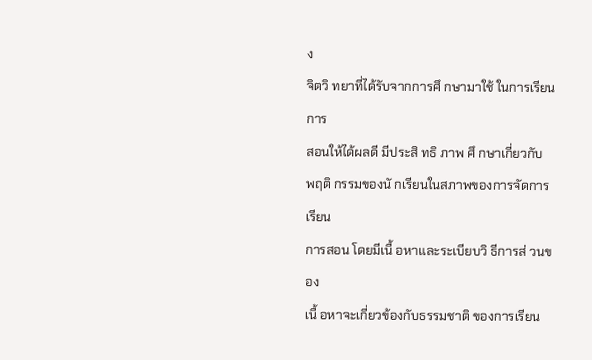ง
จิตวิ ทยาที่ได้รับจากการศึ กษามาใช้ ในการเรียนการ
สอนให้ได้ผลดี มีประสิ ทธิ ภาพ ศึ กษาเกี่ยวกับ
พฤติ กรรมของนั กเรียนในสภาพของการจัดการเรียน
การสอน โดยมีเนื้ อหาและระเบียบวิ ธีการส่ วนของ
เนื้ อหาจะเกี่ยวข้องกับธรรมชาติ ของการเรียน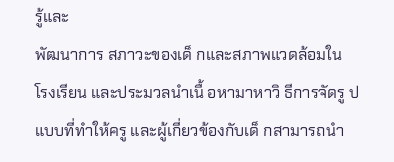รู้และ
พัฒนาการ สภาวะของเด็ กและสภาพแวดล้อมใน
โรงเรียน และประมวลนำเนื้ อหามาหาวิ ธีการจัดรู ป
แบบที่ทำให้ครู และผู้เกี่ยวข้องกับเด็ กสามารถนำ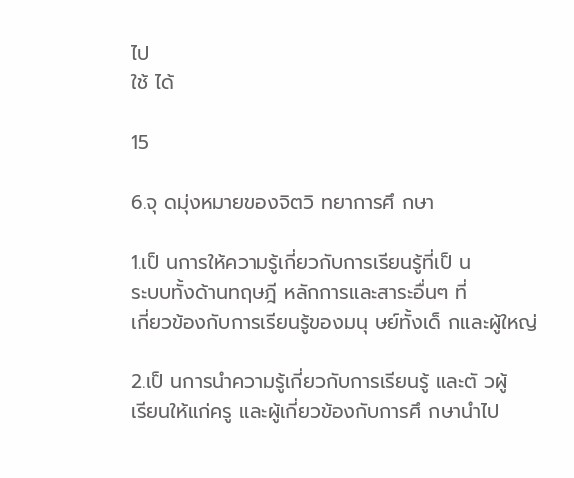ไป
ใช้ ได้

15

6.จุ ดมุ่งหมายของจิตวิ ทยาการศึ กษา

1.เป็ นการให้ความรู้เกี่ยวกับการเรียนรู้ที่เป็ น
ระบบทั้งด้านทฤษฎี หลักการและสาระอื่นๆ ที่
เกี่ยวข้องกับการเรียนรู้ของมนุ ษย์ทั้งเด็ กและผู้ใหญ่

2.เป็ นการนำความรู้เกี่ยวกับการเรียนรู้ และตั วผู้
เรียนให้แก่ครู และผู้เกี่ยวข้องกับการศึ กษานำไป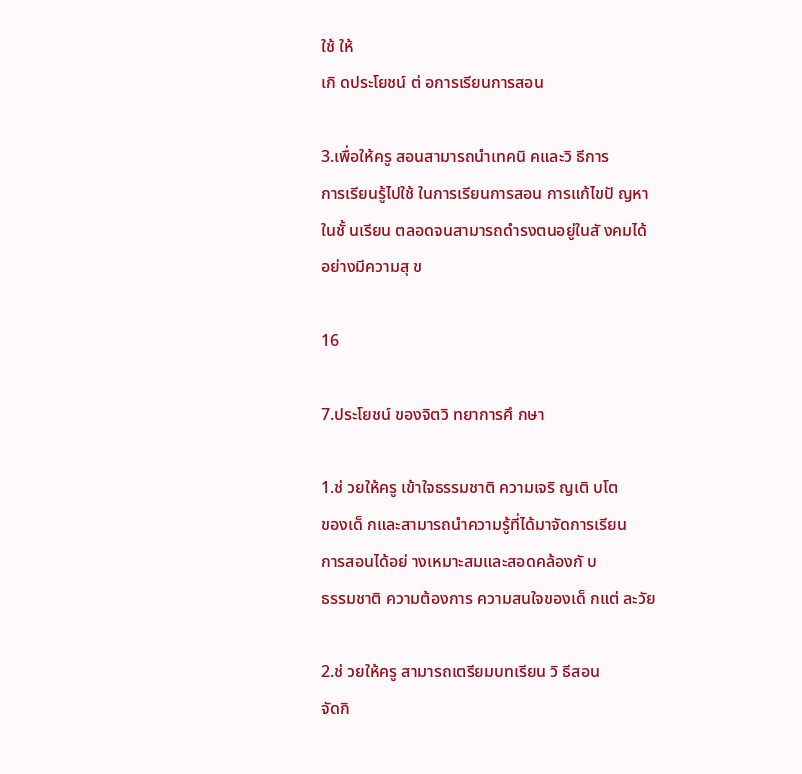ใช้ ให้
เกิ ดประโยชน์ ต่ อการเรียนการสอน

3.เพื่อให้ครู สอนสามารถนำเทคนิ คและวิ ธีการ
การเรียนรู้ไปใช้ ในการเรียนการสอน การแก้ไขปั ญหา
ในชั้ นเรียน ตลอดจนสามารถดำรงตนอยู่ในสั งคมได้
อย่างมีความสุ ข

16

7.ประโยชน์ ของจิตวิ ทยาการศึ กษา

1.ช่ วยให้ครู เข้าใจธรรมชาติ ความเจริ ญเติ บโต
ของเด็ กและสามารถนำความรู้ที่ได้มาจัดการเรียน
การสอนได้อย่ างเหมาะสมและสอดคล้องกั บ
ธรรมชาติ ความต้องการ ความสนใจของเด็ กแต่ ละวัย

2.ช่ วยให้ครู สามารถเตรียมบทเรียน วิ ธีสอน
จัดกิ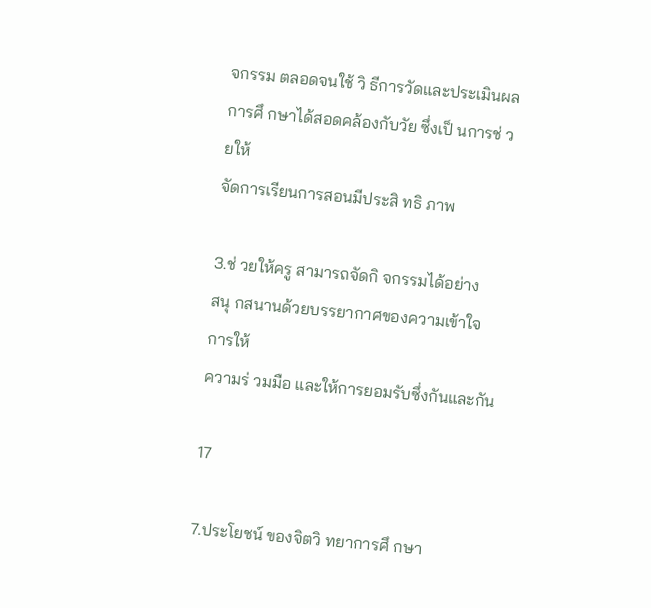จกรรม ตลอดจนใช้ วิ ธีการวัดและประเมินผล
การศึ กษาได้สอดคล้องกับวัย ซึ่งเป็ นการช่ วยให้
จัดการเรียนการสอนมีประสิ ทธิ ภาพ

3.ช่ วยให้ครู สามารถจัดกิ จกรรมได้อย่าง
สนุ กสนานด้วยบรรยากาศของความเข้าใจ การให้
ความร่ วมมือ และให้การยอมรับซึ่งกันและกัน

17

7.ประโยชน์ ของจิตวิ ทยาการศึ กษา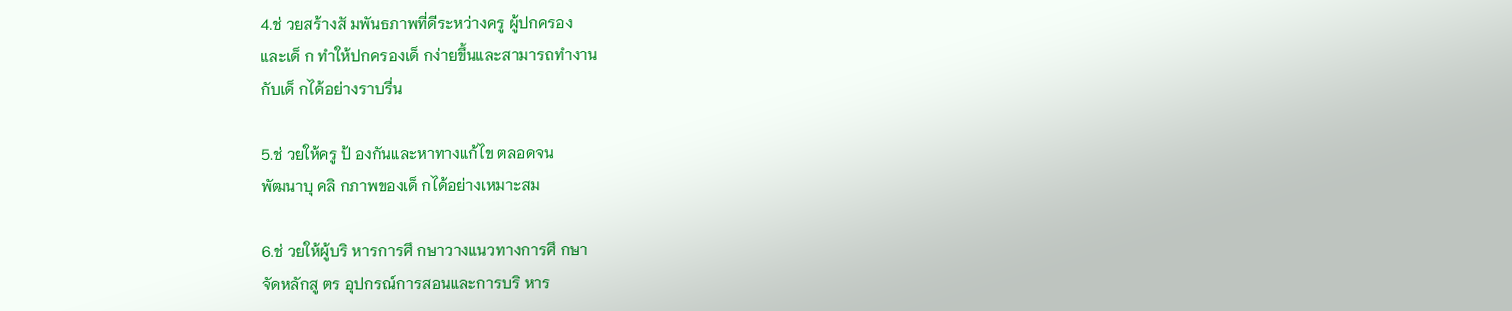4.ช่ วยสร้างสั มพันธภาพที่ดีระหว่างครู ผู้ปกครอง
และเด็ ก ทำให้ปกครองเด็ กง่ายขึ้นและสามารถทำงาน
กับเด็ กได้อย่างราบรื่น

5.ช่ วยให้ครู ป้ องกันและหาทางแก้ไข ตลอดจน
พัฒนาบุ คลิ กภาพของเด็ กได้อย่างเหมาะสม

6.ช่ วยให้ผู้บริ หารการศึ กษาวางแนวทางการศึ กษา
จัดหลักสู ตร อุปกรณ์การสอนและการบริ หาร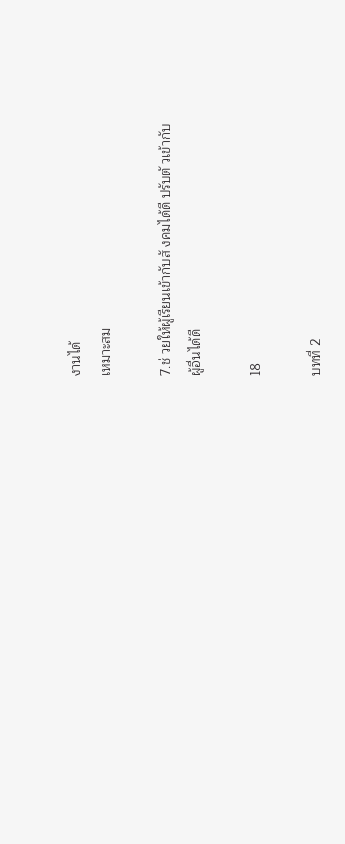งานได้
เหมาะสม

7.ช่ วยให้ผู้เรียนเข้ากับสั งคมได้ดี ปรับตั วเข้ากับ
ผู้อื่นได้ดี

18

บทที่ 2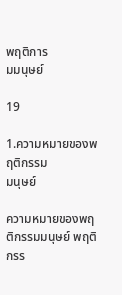พฤติการ
มมนุษย์

19

1.ความหมายของพฤติกรรม
มนุษย์

ความหมายของพฤติกรรมมนุษย์ พฤติกรร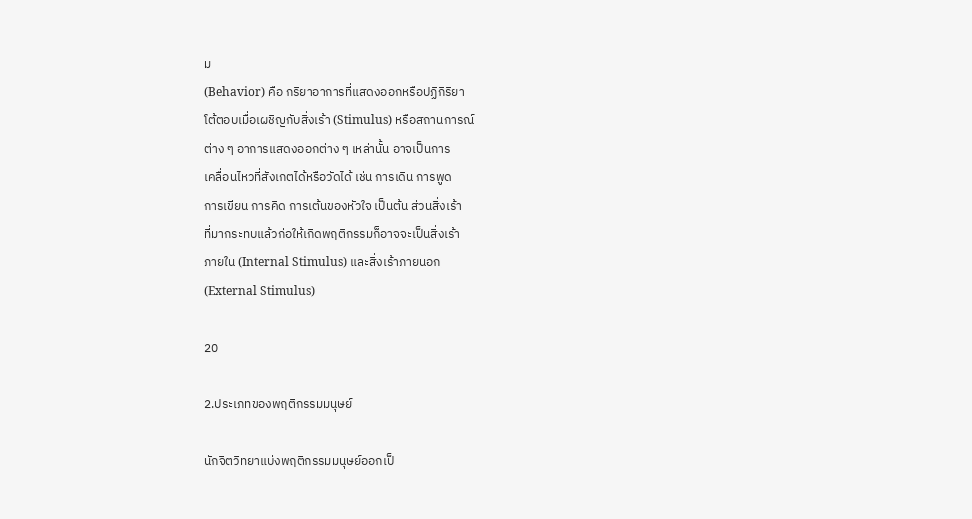ม
(Behavior) คือ กริยาอาการที่แสดงออกหรือปฏิกิริยา
โต้ตอบเมื่อเผชิญกับสิ่งเร้า (Stimulus) หรือสถานการณ์
ต่าง ๆ อาการแสดงออกต่าง ๆ เหล่านั้น อาจเป็นการ
เคลื่อนไหวที่สังเกตได้หรือวัดได้ เช่น การเดิน การพูด
การเขียน การคิด การเต้นของหัวใจ เป็นต้น ส่วนสิ่งเร้า
ที่มากระทบแล้วก่อให้เกิดพฤติกรรมก็อาจจะเป็นสิ่งเร้า
ภายใน (Internal Stimulus) และสิ่งเร้าภายนอก
(External Stimulus)

20

2.ประเภทของพฤติกรรมมนุษย์

นักจิตวิทยาแบ่งพฤติกรรมมนุษย์ออกเป็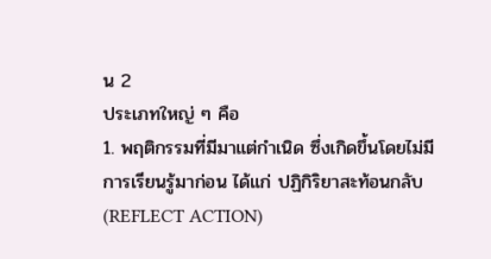น 2
ประเภทใหญ่ ๆ คือ
1. พฤติกรรมที่มีมาแต่กำเนิด ซึ่งเกิดขึ้นโดยไม่มี
การเรียนรู้มาก่อน ได้แก่ ปฏิกิริยาสะท้อนกลับ
(REFLECT ACTION)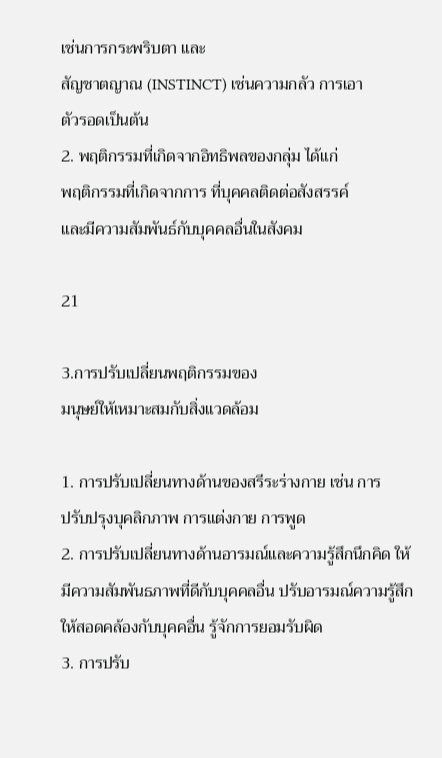เช่นการกระพริบตา และ
สัญชาตญาณ (INSTINCT) เช่นความกลัว การเอา
ตัวรอดเป็นต้น
2. พฤติกรรมที่เกิดจากอิทธิพลของกลุ่ม ได้แก่
พฤติกรรมที่เกิดจากการ ที่บุคคลติดต่อสังสรรค์
และมีความสัมพันธ์กับบุคคลอื่นในสังคม

21

3.การปรับเปลี่ยนพฤติกรรมของ
มนุษย์ให้เหมาะสมกับสิ่งแวดล้อม

1. การปรับเปลี่ยนทางด้านของสรีระร่างกาย เช่น การ
ปรับปรุงบุคลิกภาพ การแต่งกาย การพูด
2. การปรับเปลี่ยนทางด้านอารมณ์และความรู้สึกนึกคิด ให้
มีความสัมพันธภาพที่ดีกับบุคคลอื่น ปรับอารมณ์ความรู้สึก
ให้สอดคล้องกับบุคคอื่น รู้จักการยอมรับผิด
3. การปรับ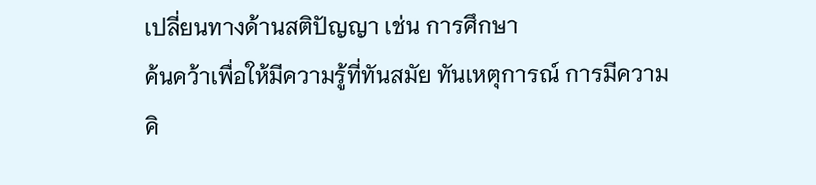เปลี่ยนทางด้านสติปัญญา เช่น การศึกษา
ค้นคว้าเพื่อให้มีความรู้ที่ทันสมัย ทันเหตุการณ์ การมีความ
คิ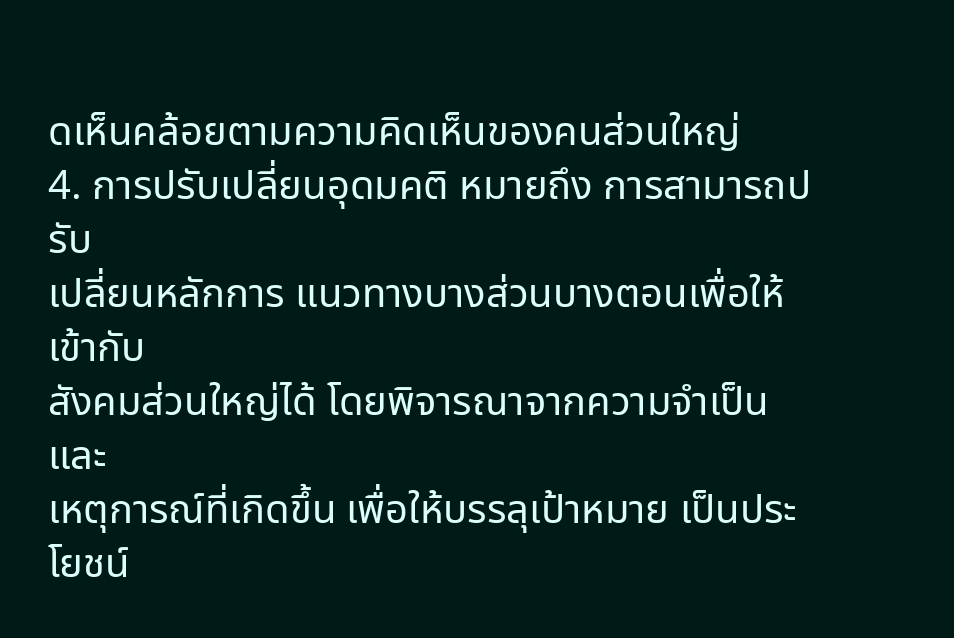ดเห็นคล้อยตามความคิดเห็นของคนส่วนใหญ่
4. การปรับเปลี่ยนอุดมคติ หมายถึง การสามารถปรับ
เปลี่ยนหลักการ แนวทางบางส่วนบางตอนเพื่อให้เข้ากับ
สังคมส่วนใหญ่ได้ โดยพิจารณาจากความจำเป็น และ
เหตุการณ์ที่เกิดขึ้น เพื่อให้บรรลุเป้าหมาย เป็นประโยชน์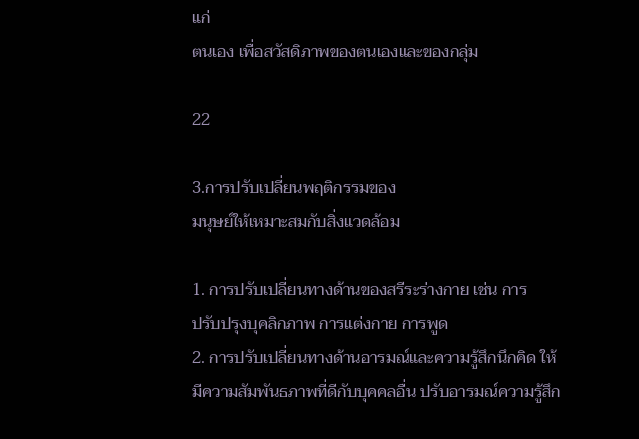แก่
ตนเอง เพื่อสวัสดิภาพของตนเองและของกลุ่ม

22

3.การปรับเปลี่ยนพฤติกรรมของ
มนุษย์ให้เหมาะสมกับสิ่งแวดล้อม

1. การปรับเปลี่ยนทางด้านของสรีระร่างกาย เช่น การ
ปรับปรุงบุคลิกภาพ การแต่งกาย การพูด
2. การปรับเปลี่ยนทางด้านอารมณ์และความรู้สึกนึกคิด ให้
มีความสัมพันธภาพที่ดีกับบุคคลอื่น ปรับอารมณ์ความรู้สึก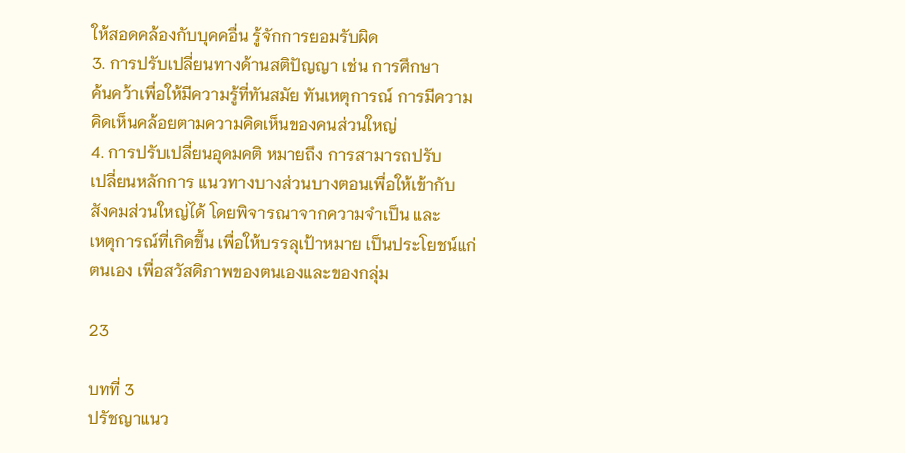ให้สอดคล้องกับบุคคอื่น รู้จักการยอมรับผิด
3. การปรับเปลี่ยนทางด้านสติปัญญา เช่น การศึกษา
ค้นคว้าเพื่อให้มีความรู้ที่ทันสมัย ทันเหตุการณ์ การมีความ
คิดเห็นคล้อยตามความคิดเห็นของคนส่วนใหญ่
4. การปรับเปลี่ยนอุดมคติ หมายถึง การสามารถปรับ
เปลี่ยนหลักการ แนวทางบางส่วนบางตอนเพื่อให้เข้ากับ
สังคมส่วนใหญ่ได้ โดยพิจารณาจากความจำเป็น และ
เหตุการณ์ที่เกิดขึ้น เพื่อให้บรรลุเป้าหมาย เป็นประโยชน์แก่
ตนเอง เพื่อสวัสดิภาพของตนเองและของกลุ่ม

23

บทที่ 3
ปรัชญาแนว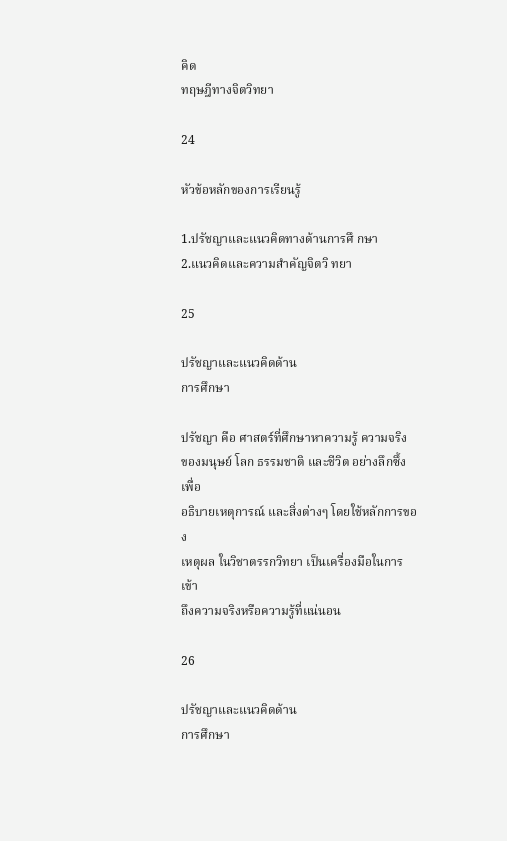คิด
ทฤษฎีทางจิตวิทยา

24

หัวข้อหลักของการเรียนรู้

1.ปรัชญาและแนวคิดทางด้านการศึ กษา
2.แนวคิดและความสำคัญจิตวิ ทยา

25

ปรัชญาและแนวคิดด้าน
การศึกษา

ปรัชญา คือ ศาสตร์ที่ศึกษาหาความรู้ ความจริง
ของมนุษย์ โลก ธรรมชาติ และชีวิต อย่างลึกซึ้งเพื่อ
อธิบายเหตุการณ์ และสิ่งต่างๆ โดยใช้หลักการของ
เหตุผล ในวิชาตรรกวิทยา เป็นเครื่องมือในการเข้า
ถึงความจริงหรือความรู้ที่แน่นอน

26

ปรัชญาและแนวคิดด้าน
การศึกษา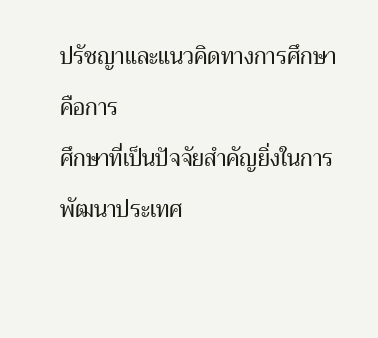ปรัชญาและแนวคิดทางการศึกษา คือการ
ศึกษาที่เป็นปัจจัยสำคัญยิ่งในการพัฒนาประเทศ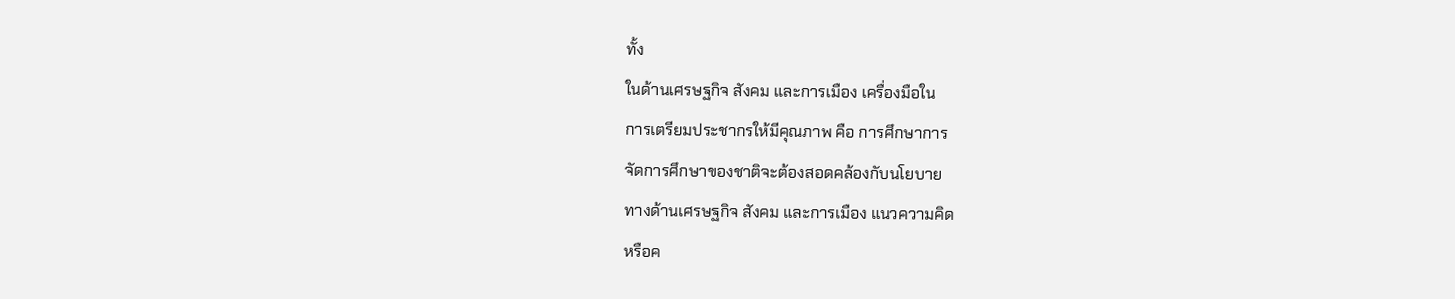ทั้ง
ในด้านเศรษฐกิจ สังคม และการเมือง เครื่องมือใน
การเตรียมประชากรให้มีคุณภาพ คือ การศึกษาการ
จัดการศึกษาของชาติจะต้องสอดคล้องกับนโยบาย
ทางด้านเศรษฐกิจ สังคม และการเมือง แนวความคิด
หรือค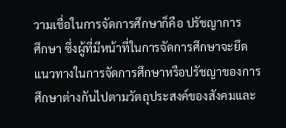วามเชื่อในการจัดการศึกษาก็คือ ปรัชญาการ
ศึกษา ซึ่งผู้ที่มีหน้าที่ในการจัดการศึกษาจะยึด
แนวทางในการจัดการศึกษาหรือปรัชญาของการ
ศึกษาต่างกันไปตามวัตถุประสงค์ของสังคมและ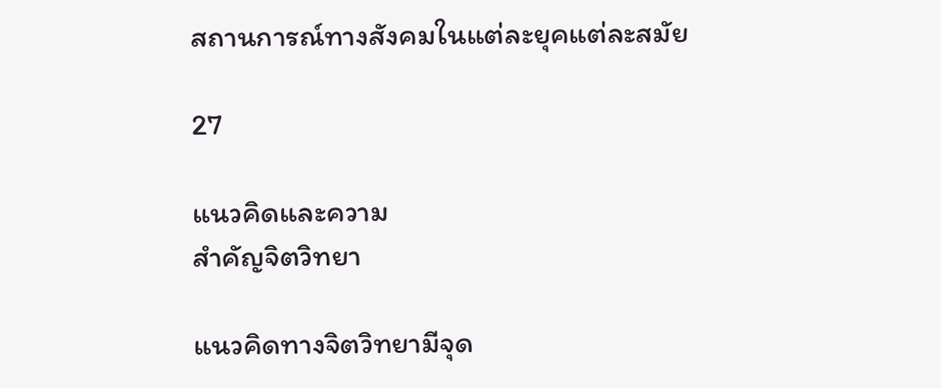สถานการณ์ทางสังคมในแต่ละยุคแต่ละสมัย

27

แนวคิดและความ
สำคัญจิตวิทยา

แนวคิดทางจิตวิทยามีจุด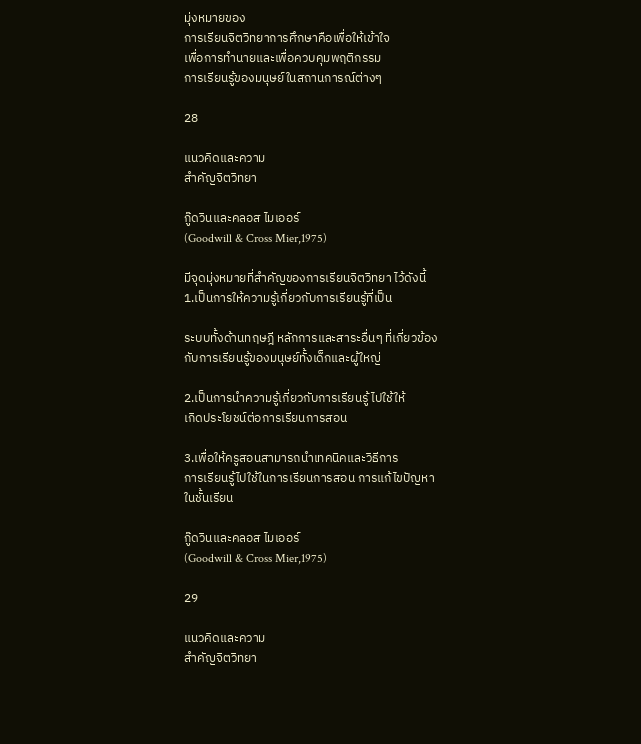มุ่งหมายของ
การเรียนจิตวิทยาการศึกษาคือเพื่อให้เข้าใจ
เพื่อการทำนายและเพื่อควบคุมพฤติกรรม
การเรียนรู้ของมนุษย์ในสถานการณ์ต่างๆ

28

แนวคิดและความ
สำคัญจิตวิทยา

กู๊ดวินและคลอส ไมเออร์
(Goodwill & Cross Mier,1975)

มีจุดมุ่งหมายที่สำคัญของการเรียนจิตวิทยา ไว้ดังนี้
1.เป็นการให้ความรู้เกี่ยวกับการเรียนรู้ที่เป็น

ระบบทั้งด้านทฤษฎี หลักการและสาระอื่นๆ ที่เกี่ยวข้อง
กับการเรียนรู้ของมนุษย์ทั้งเด็กและผู้ใหญ่

2.เป็นการนำความรู้เกี่ยวกับการเรียนรู้ ไปใช้ให้
เกิดประโยชน์ต่อการเรียนการสอน

3.เพื่อให้ครูสอนสามารถนำเทคนิคและวิธีการ
การเรียนรู้ไปใช้ในการเรียนการสอน การแก้ไขปัญหา
ในชั้นเรียน

กู๊ดวินและคลอส ไมเออร์
(Goodwill & Cross Mier,1975)

29

แนวคิดและความ
สำคัญจิตวิทยา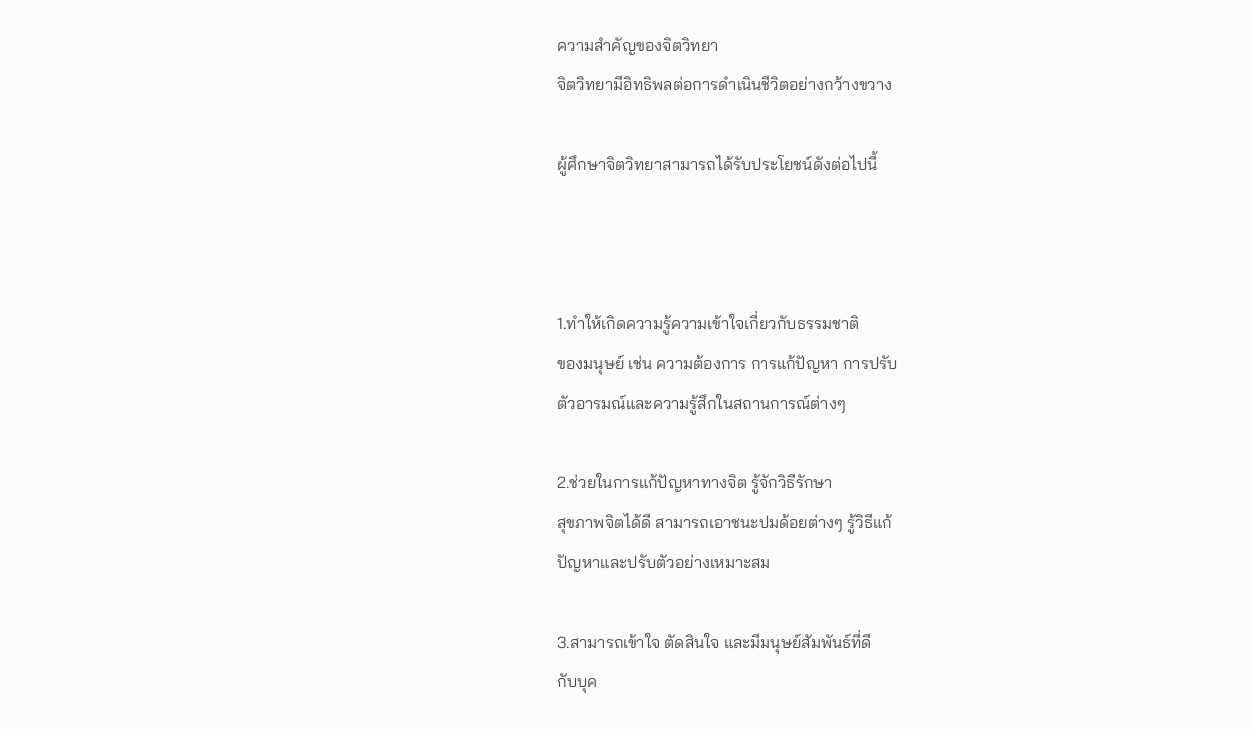ความสำคัญของจิตวิทยา
จิตวิทยามีอิทธิพลต่อการดำเนินชีวิตอย่างกว้างขวาง

ผู้ศึกษาจิตวิทยาสามารถได้รับประโยชน์ดังต่อไปนี้



1.ทำให้เกิดความรู้ความเข้าใจเกี่ยวกับธรรมชาติ
ของมนุษย์ เช่น ความต้องการ การแก้ปัญหา การปรับ
ตัวอารมณ์และความรู้สึกในสถานการณ์ต่างๆ

2.ช่วยในการแก้ปัญหาทางจิต รู้จักวิธีรักษา
สุขภาพจิตได้ดี สามารถเอาชนะปมด้อยต่างๆ รู้วิธีแก้
ปัญหาและปรับตัวอย่างเหมาะสม

3.สามารถเข้าใจ ตัดสินใจ และมีมนุษย์สัมพันธ์ที่ดี
กับบุค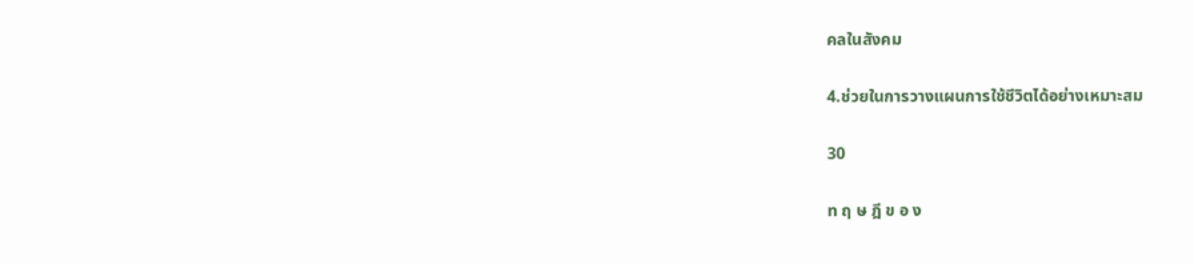คลในสังคม

4.ช่วยในการวางแผนการใช้ชีวิตได้อย่างเหมาะสม

30

ท ฤ ษ ฎี ข อ ง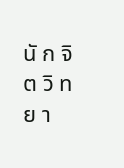นั ก จิ ต วิ ท ย า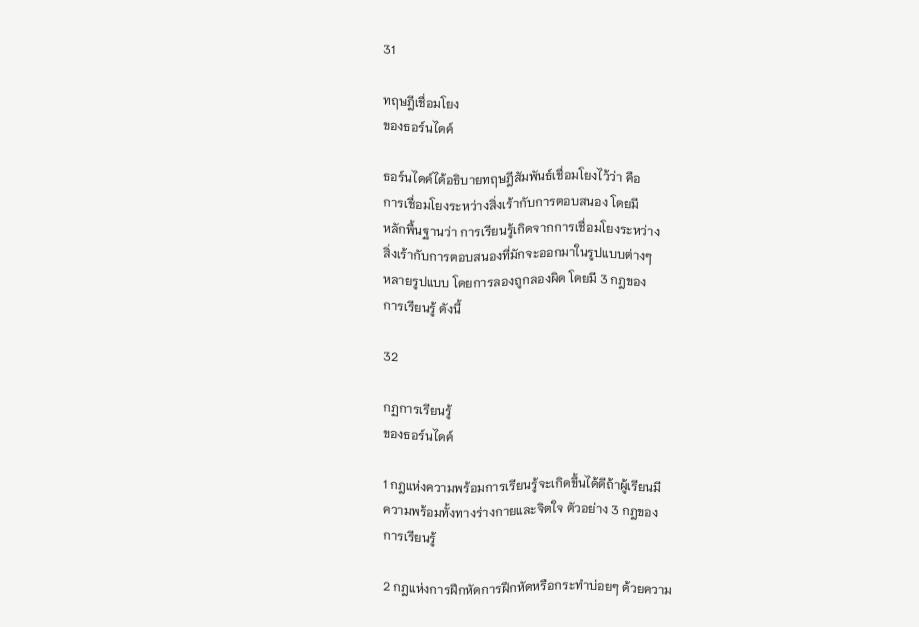31

ทฤษฎีเชื่อมโยง
ของธอร์นไดค์

ธอร์นไดค์ได้อธิบายทฤษฎีสัมพันธ์เชื่อมโยงไว้ว่า คือ
การเชื่อมโยงระหว่างสิ่งเร้ากับการตอบสนอง โดยมี
หลักพื้นฐานว่า การเรียนรู้เกิดจากการเชื่อมโยงระหว่าง
สิ่งเร้ากับการตอบสนองที่มักจะออกมาในรูปแบบต่างๆ
หลายรูปแบบ โดยการลองถูกลองผิด โดยมี 3 กฎของ
การเรียนรู้ ดังนี้

32

กฏการเรียนรู้
ของธอร์นไดค์

1 กฎแห่งความพร้อมการเรียนรู้จะเกิดขึ้นได้ดีถ้าผู้เรียนมี
ความพร้อมทั้งทางร่างกายและจิตใจ ตัวอย่าง 3 กฎของ
การเรียนรู้

2 กฎแห่งการฝึกหัดการฝึกหัดหรือกระทำบ่อยๆ ด้วยความ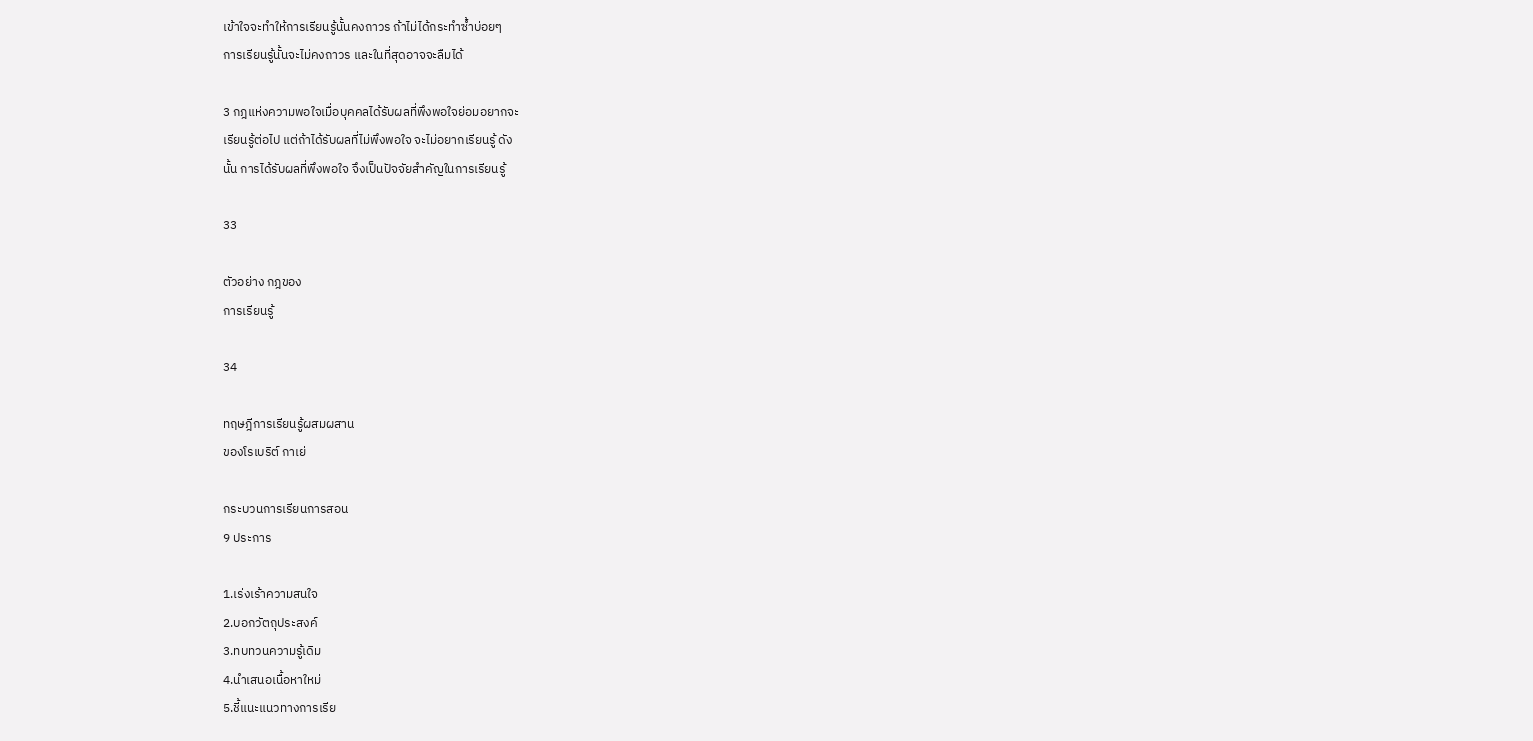เข้าใจจะทำให้การเรียนรู้นั้นคงถาวร ถ้าไม่ได้กระทำซ้ำบ่อยๆ
การเรียนรู้นั้นจะไม่คงถาวร และในที่สุดอาจจะลืมได้

3 กฎแห่งความพอใจเมื่อบุคคลได้รับผลที่พึงพอใจย่อมอยากจะ
เรียนรู้ต่อไป แต่ถ้าได้รับผลที่ไม่พึงพอใจ จะไม่อยากเรียนรู้ ดัง
นั้น การได้รับผลที่พึงพอใจ จึงเป็นปัจจัยสำคัญในการเรียนรู้

33

ตัวอย่าง กฎของ
การเรียนรู้

34

ทฤษฎีการเรียนรู้ผสมผสาน
ของโรเบริต์ กาเย่

กระบวนการเรียนการสอน
9 ประการ

1.เร่งเร้าความสนใจ
2.บอกวัตถุประสงค์
3.ทบทวนความรู้เดิม
4.นำเสนอเนื้อหาใหม่
5.ชี้แนะแนวทางการเรีย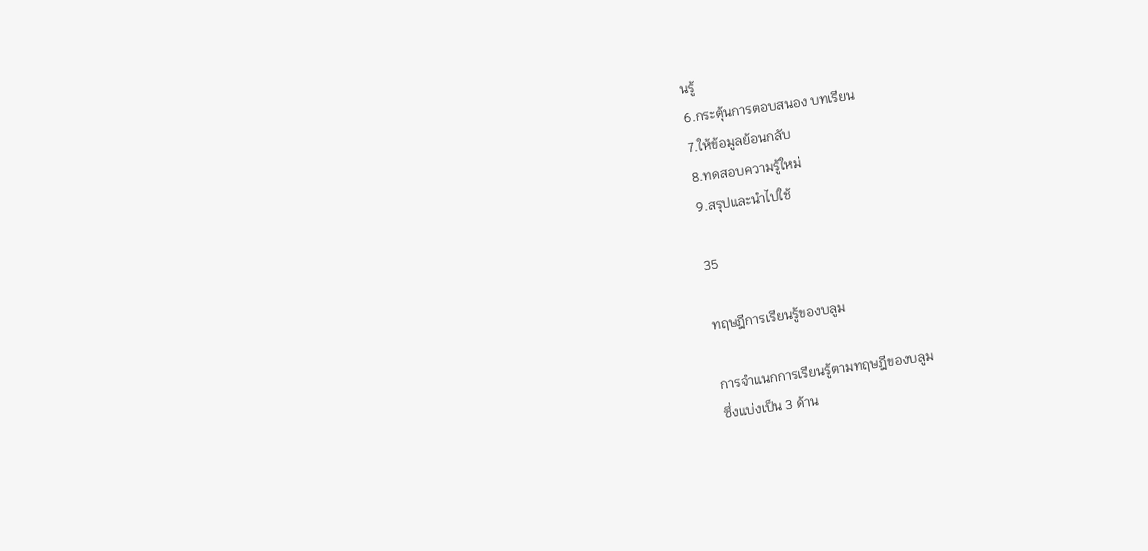นรู้
6.กระตุ้นการตอบสนอง บทเรียน
7.ให้ข้อมูลย้อนกลับ
8.ทดสอบความรู้ใหม่
9.สรุปและนำไปใช้

35

ทฤษฎีการเรียนรู้ของบลูม

การจำแนกการเรียนรู้ตามทฤษฎีของบลูม
ซึ่งแบ่งเป็น 3 ด้าน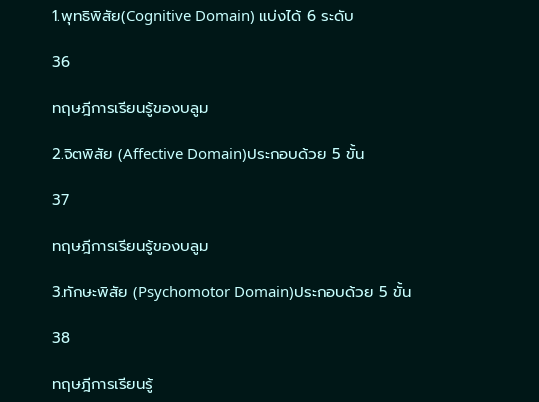1.พุทธิพิสัย(Cognitive Domain) แบ่งได้ 6 ระดับ

36

ทฤษฎีการเรียนรู้ของบลูม

2.จิตพิสัย (Affective Domain)ประกอบด้วย 5 ขั้น

37

ทฤษฎีการเรียนรู้ของบลูม

3.ทักษะพิสัย (Psychomotor Domain)ประกอบด้วย 5 ขั้น

38

ทฤษฎีการเรียนรู้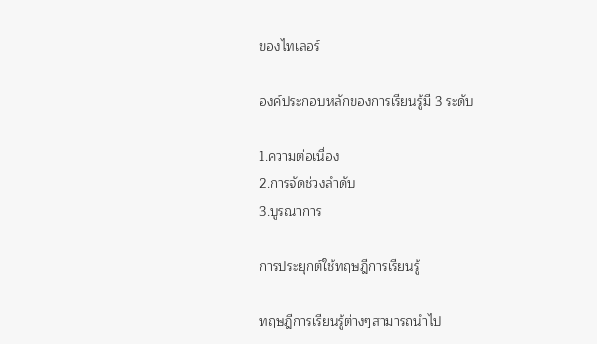ของไทเลอร์

องค์ประกอบหลักของการเรียนรู้มี 3 ระดับ

1.ความต่อเนื่อง
2.การจัดช่วงลำดับ
3.บูรณาการ

การประยุกต์ใช้ทฤษฎีการเรียนรู้

ทฤษฎีการเรียนรู้ต่างๆสามารถนำไป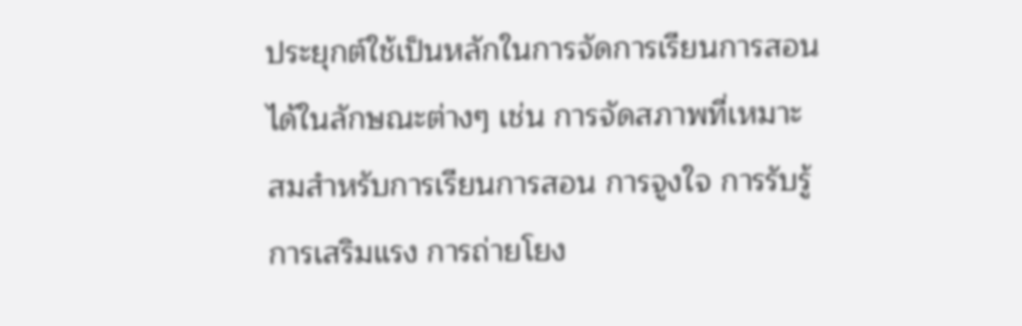ประยุกต์ใช้เป็นหลักในการจัดการเรียนการสอน
ได้ในลักษณะต่างๆ เช่น การจัดสภาพที่เหมาะ
สมสำหรับการเรียนการสอน การจูงใจ การรับรู้
การเสริมแรง การถ่ายโยง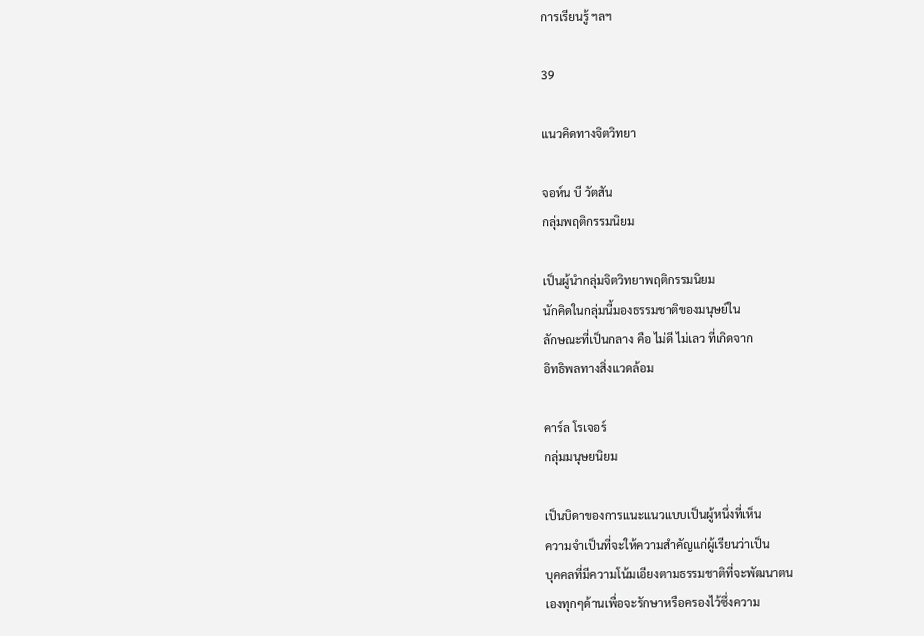การเรียนรู้ ฯลฯ

39

แนวคิดทางจิตวิทยา

จอห์น บี วัตสัน
กลุ่มพฤติกรรมนิยม

เป็นผู้นำกลุ่มจิตวิทยาพฤติกรรมนิยม
นักคิดในกลุ่มนี้มองธรรมชาติของมนุษย์ใน
ลักษณะที่เป็นกลาง คือ ไม่ดี ไม่เลว ที่เกิดจาก
อิทธิพลทางสิ่งแวดล้อม

คาร์ล โรเจอร์
กลุ่มมนุษยนิยม

เป็นบิดาของการแนะแนวแบบเป็นผู้หนึ่งที่เห็น
ความจำเป็นที่จะให้ความสำคัญแก่ผู้เรียนว่าเป็น
บุคคลที่มีความโน้มเอียงตามธรรมชาติที่จะพัฒนาตน
เองทุกๆด้านเพื่อจะรักษาหรือครองไว้ซึ่งความ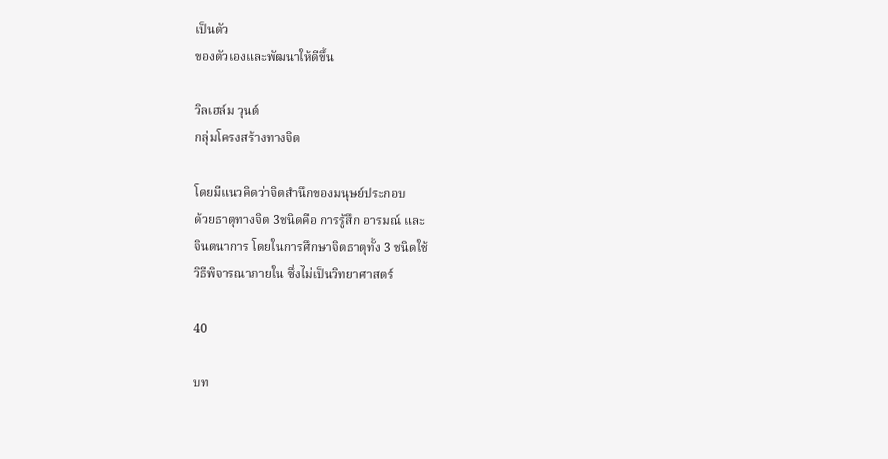เป็นตัว
ของตัวเองและพัฒนาให้ดีขึ้น

วิลเฮล์ม วุนต์
กลุ่มโครงสร้างทางจิต

โดยมีแนวคิดว่าจิตสำนึกของมนุษย์ประกอบ
ด้วยธาตุทางจิต 3ชนิดคือ การรู้สึก อารมณ์ และ
จินตนาการ โดยในการศึกษาจิตธาตุทั้ง 3 ชนิดใช้
วิธีพิจารณาภายใน ซึ่งไม่เป็นวิทยาศาสตร์

40

บท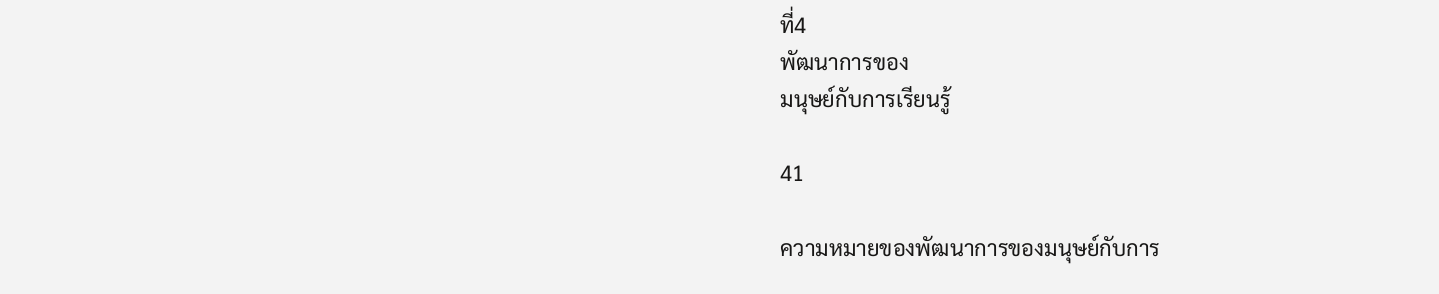ที่4
พัฒนาการของ
มนุษย์กับการเรียนรู้

41

ความหมายของพัฒนาการของมนุษย์กับการ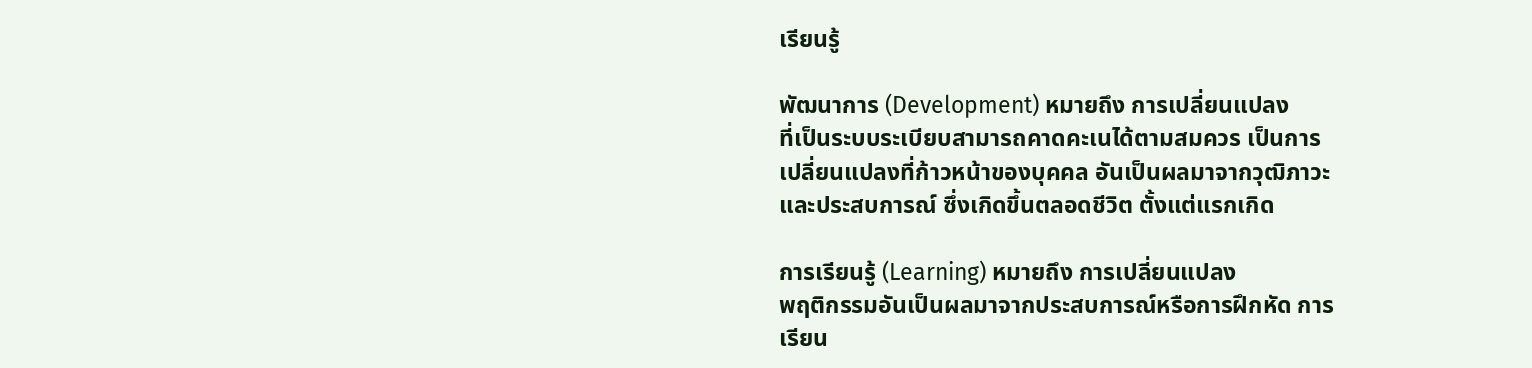เรียนรู้

พัฒนาการ (Development) หมายถึง การเปลี่ยนแปลง
ที่เป็นระบบระเบียบสามารถคาดคะเนได้ตามสมควร เป็นการ
เปลี่ยนแปลงที่ก้าวหน้าของบุคคล อันเป็นผลมาจากวุฒิภาวะ
และประสบการณ์ ซึ่งเกิดขึ้นตลอดชีวิต ตั้งแต่แรกเกิด

การเรียนรู้ (Learning) หมายถึง การเปลี่ยนแปลง
พฤติกรรมอันเป็นผลมาจากประสบการณ์หรือการฝึกหัด การ
เรียน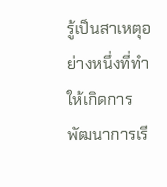รู้เป็นสาเหตุอย่างหนึ่งที่ทำให้เกิดการพัฒนาการเรี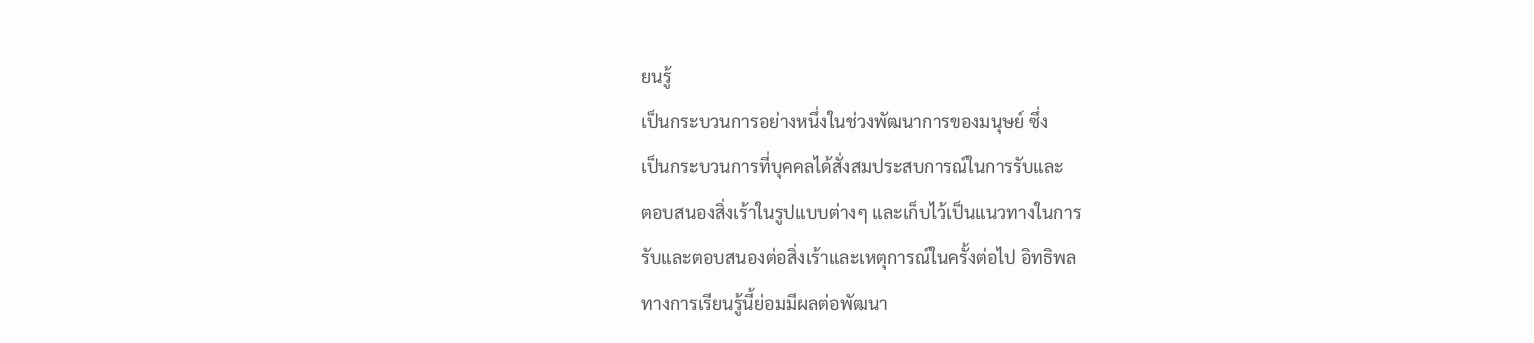ยนรู้
เป็นกระบวนการอย่างหนึ่งในช่วงพัฒนาการของมนุษย์ ซึ่ง
เป็นกระบวนการที่บุคคลได้สั่งสมประสบการณ์ในการรับและ
ตอบสนองสิ่งเร้าในรูปแบบต่างๆ และเก็บไว้เป็นแนวทางในการ
รับและตอบสนองต่อสิ่งเร้าและเหตุการณ์ในครั้งต่อไป อิทธิพล
ทางการเรียนรู้นี้ย่อมมีผลต่อพัฒนา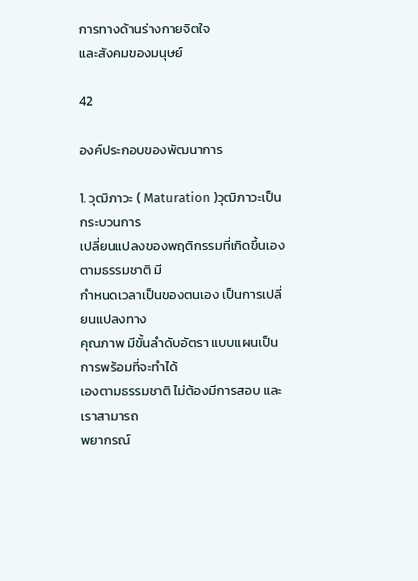การทางด้านร่างกายจิตใจ
และสังคมของมนุษย์

42

องค์ประกอบของพัฒนาการ

1. วุฒิภาวะ ( Maturation )วุฒิภาวะเป็น กระบวนการ
เปลี่ยนแปลงของพฤติกรรมที่เกิดขึ้นเองตามธรรมชาติ มี
กำหนดเวลาเป็นของตนเอง เป็นการเปลี่ยนแปลงทาง
คุณภาพ มีขั้นลำดับอัตรา แบบแผนเป็นการพร้อมที่จะทำได้
เองตามธรรมชาติ ไม่ต้องมีการสอบ และเราสามารถ
พยากรณ์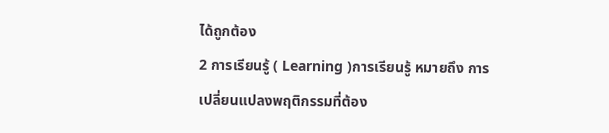ได้ถูกต้อง
2 การเรียนรู้ ( Learning )การเรียนรู้ หมายถึง การ
เปลี่ยนแปลงพฤติกรรมที่ต้อง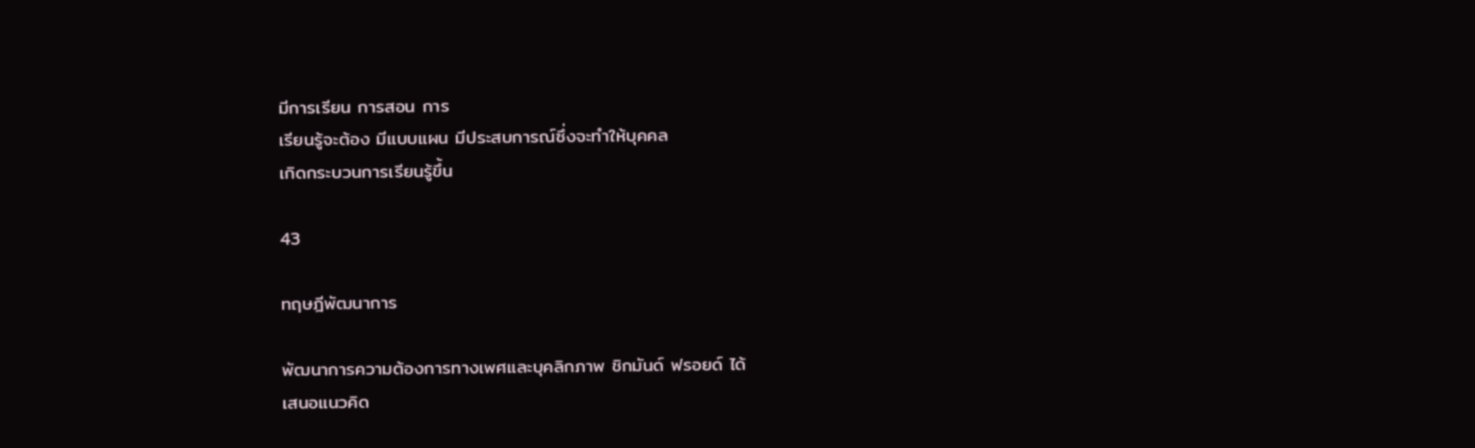มีการเรียน การสอน การ
เรียนรู้จะต้อง มีแบบแผน มีประสบการณ์ซึ่งจะทำให้บุคคล
เกิดกระบวนการเรียนรู้ขึ้น

43

ทฤษฎีพัฒนาการ

พัฒนาการความต้องการทางเพศและบุคลิกภาพ ชิกมันด์ ฟรอยด์ ได้
เสนอแนวคิด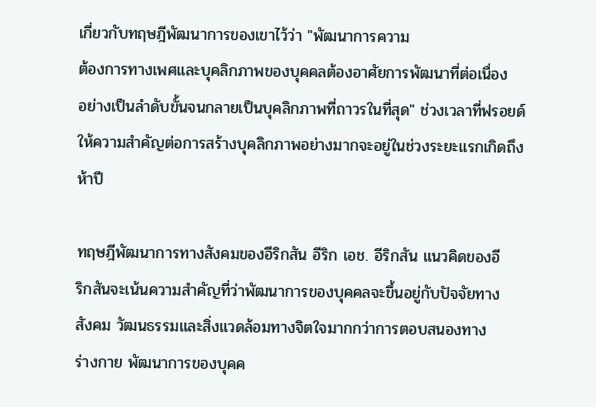เกี่ยวกับทฤษฎีพัฒนาการของเขาไว้ว่า "พัฒนาการความ
ต้องการทางเพศและบุคลิกภาพของบุคคลต้องอาศัยการพัฒนาที่ต่อเนื่อง
อย่างเป็นลำดับขั้นจนกลายเป็นบุคลิกภาพที่ถาวรในที่สุด" ช่วงเวลาที่ฟรอยด์
ให้ความสำคัญต่อการสร้างบุคลิกภาพอย่างมากจะอยู่ในช่วงระยะแรกเกิดถึง
ห้าปี

ทฤษฎีพัฒนาการทางสังคมของอีริกสัน อีริก เอช. อีริกสัน แนวคิดของอี
ริกสันจะเน้นความสำคัญที่ว่าพัฒนาการของบุคคลจะขึ้นอยู่กับปัจจัยทาง
สังคม วัฒนธรรมและสิ่งแวดล้อมทางจิตใจมากกว่าการตอบสนองทาง
ร่างกาย พัฒนาการของบุคค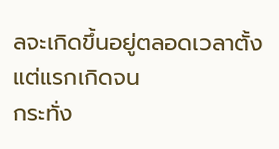ลจะเกิดขึ้นอยู่ตลอดเวลาตั้งแต่แรกเกิดจน
กระทั่ง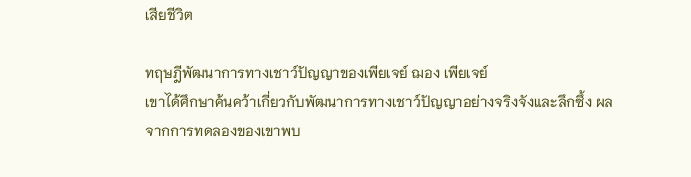เสียชีวิต

ทฤษฎีพัฒนาการทางเชาว์ปัญญาของเพียเจย์ ฌอง เพียเจย์
เขาได้ศึกษาค้นคว้าเกี่ยวกับพัฒนาการทางเชาว์ปัญญาอย่างจริงจังและลึกซึ้ง ผล
จากการทดลองของเขาพบ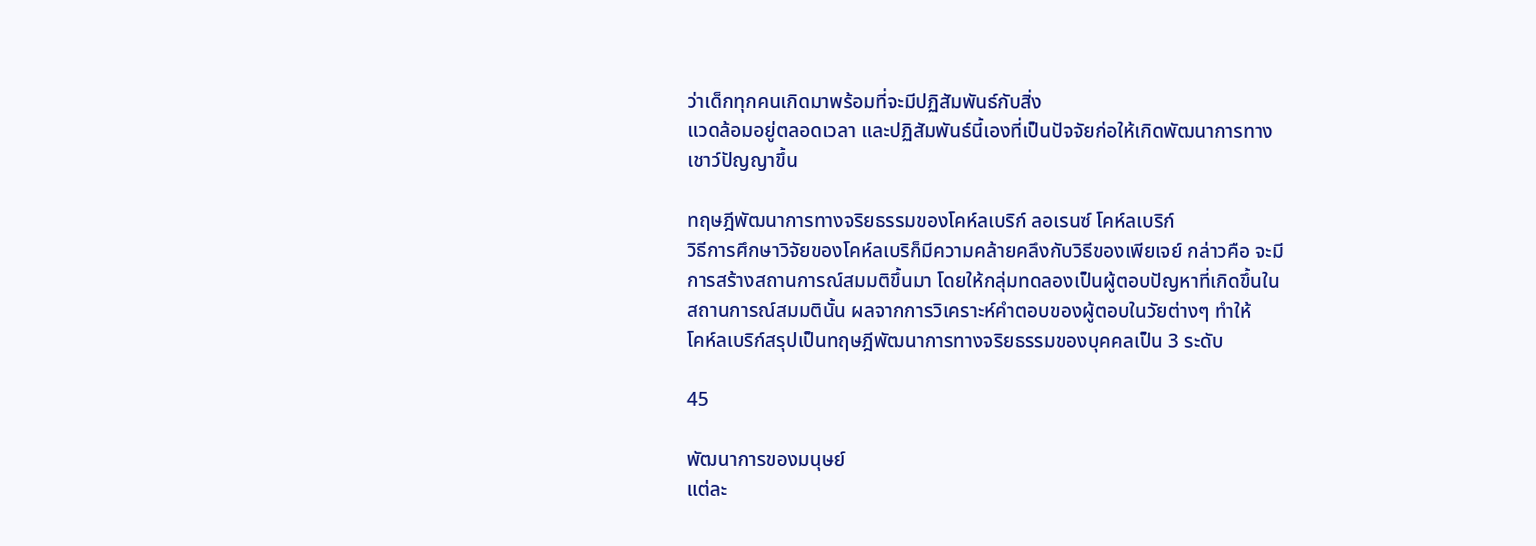ว่าเด็กทุกคนเกิดมาพร้อมที่จะมีปฏิสัมพันธ์กับสิ่ง
แวดล้อมอยู่ตลอดเวลา และปฏิสัมพันธ์นี้เองที่เป็นปัจจัยก่อให้เกิดพัฒนาการทาง
เชาว์ปัญญาขึ้น

ทฤษฎีพัฒนาการทางจริยธรรมของโคห์ลเบริก์ ลอเรนซ์ โคห์ลเบริก์
วิธีการศึกษาวิจัยของโคห์ลเบริก็มีความคล้ายคลึงกับวิธีของเพียเจย์ กล่าวคือ จะมี
การสร้างสถานการณ์สมมติขึ้นมา โดยให้กลุ่มทดลองเป็นผู้ตอบปัญหาที่เกิดขึ้นใน
สถานการณ์สมมตินั้น ผลจากการวิเคราะห์คำตอบของผู้ตอบในวัยต่างๆ ทำให้
โคห์ลเบริก์สรุปเป็นทฤษฎีพัฒนาการทางจริยธรรมของบุคคลเป็น 3 ระดับ

45

พัฒนาการของมนุษย์
แต่ละ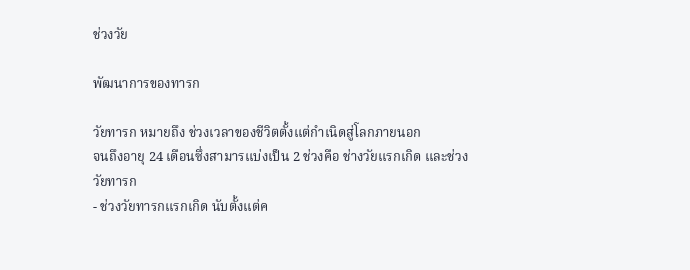ช่วงวัย

พัฒนาการของทารก

วัยทารก หมายถึง ช่วงเวลาของชีวิตตั้งแต่กำเนิดสู่โลกภายนอก
จนถึงอายุ 24 เดือนซึ่งสามารแบ่งเป็น 2 ช่วงคือ ช่างวัยแรกเกิด และช่วง
วัยทารก
- ช่วงวัยทารกแรกเกิด นับตั้งแต่ค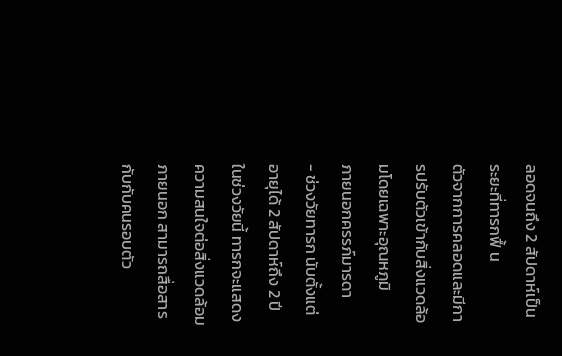ลอดจนถึง 2 สัปดาห์เป็นระยะที่ทารกฟื้ น
ตัวจากการคลอดและมีการปรับตัวเข้ากับสิ่งแวดล้อมโดยเฉพาะอุณหภูมิ
ภายนอกครรภ์มารดา
- ช่วงวัยทารก นับตั้งแต่อายุได้ 2 สัปดาห์ถึง 2 ปี ในช่วงวัยนี้ ทารกจะแสดง
ความสนใจต่อสิ่งแวดล้อมภายนอก สามารถสื่อสารกับกับคนรอบตัว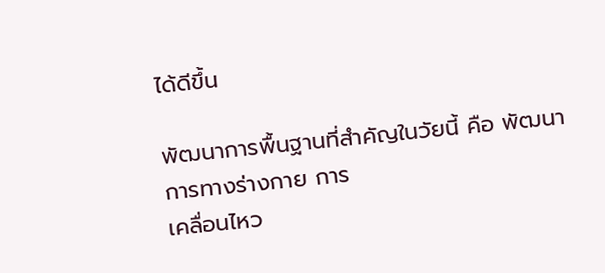ได้ดีขึ้น

พัฒนาการพื้นฐานที่สำคัญในวัยนี้ คือ พัฒนาการทางร่างกาย การ
เคลื่อนไหว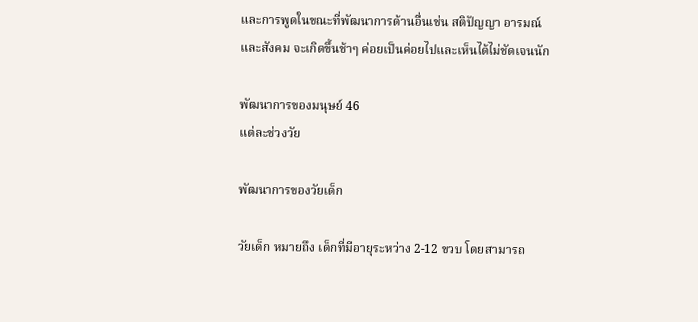และการพูดในขณะที่พัฒนาการด้านอื่นเช่น สติปัญญา อารมณ์
และสังคม จะเกิดขึ้นช้าๆ ค่อยเป็นค่อยไปและเห็นได้ไม่ชัดเจนนัก

พัฒนาการของมนุษย์ 46
แต่ละช่วงวัย

พัฒนาการของวัยเด็ก

วัยเด็ก หมายถึง เด็กที่มีอายุระหว่าง 2-12 ขวบ โดยสามารถ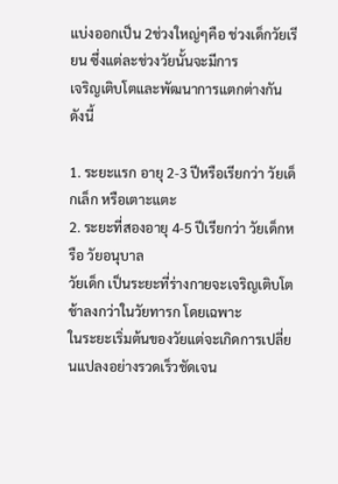แบ่งออกเป็น 2ช่วงใหญ่ๆคือ ช่วงเด็กวัยเรียน ซึ่งแต่ละช่วงวัยนั้นจะมีการ
เจริญเติบโตและพัฒนาการแตกต่างกัน ดังนี้

1. ระยะแรก อายุ 2-3 ปีหรือเรียกว่า วัยเด็กเล็ก หรือเตาะแตะ
2. ระยะที่สองอายุ 4-5 ปีเรียกว่า วัยเด็กหรือ วัยอนุบาล
วัยเด็ก เป็นระยะที่ร่างกายจะเจริญเติบโตช้าลงกว่าในวัยทารก โดยเฉพาะ
ในระยะเริ่มต้นของวัยแต่จะเกิดการเปลี่ยนแปลงอย่างรวดเร็วชัดเจน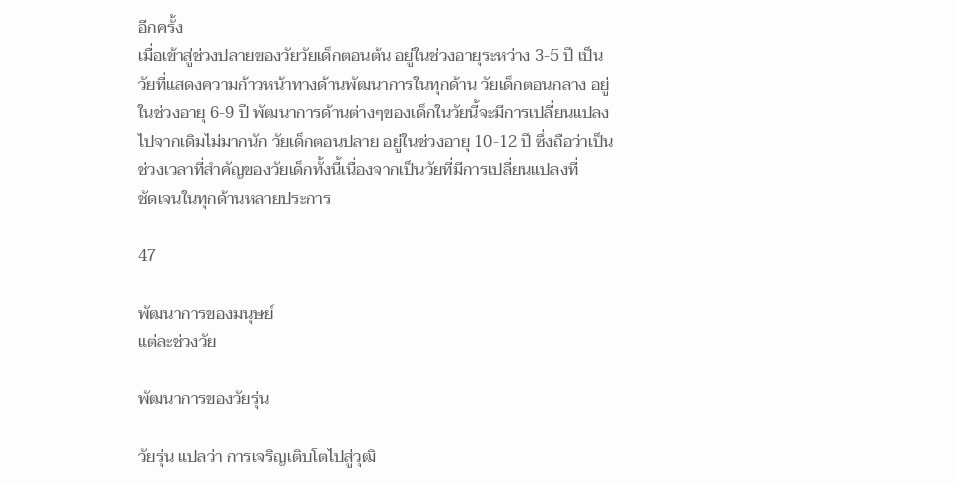อีกครั้ง
เมื่อเข้าสู่ช่วงปลายของวัยวัยเด็กตอนต้น อยู่ในช่วงอายุระหว่าง 3-5 ปี เป็น
วัยที่แสดงความก้าวหน้าทางด้านพัฒนาการในทุกด้าน วัยเด็กตอนกลาง อยู่
ในช่วงอายุ 6-9 ปี พัฒนาการด้านต่างๆของเด็กในวัยนี้จะมีการเปลี่ยนแปลง
ไปจากเดิมไม่มากนัก วัยเด็กตอนปลาย อยู่ในช่วงอายุ 10-12 ปี ซึ่งถือว่าเป็น
ช่วงเวลาที่สำคัญของวัยเด็กทั้งนี้เนื่องจากเป็นวัยที่มีการเปลี่ยนแปลงที่
ชัดเจนในทุกด้านหลายประการ

47

พัฒนาการของมนุษย์
แต่ละช่วงวัย

พัฒนาการของวัยรุ่น

วัยรุ่น แปลว่า การเจริญเติบโตไปสู่วุฒิ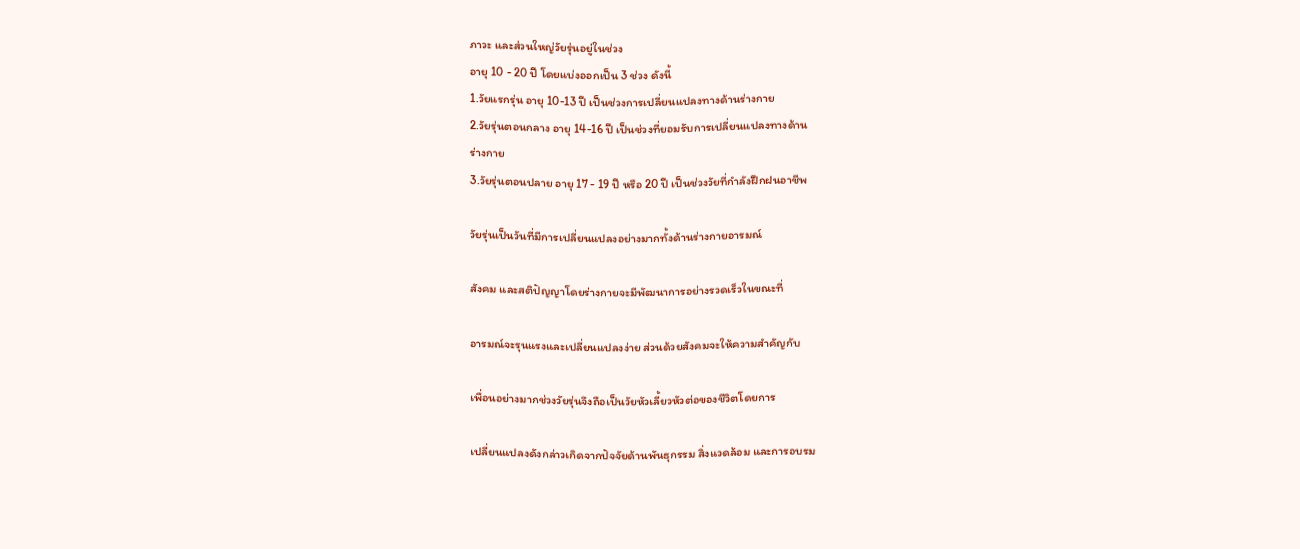ภาวะ และส่วนใหญ่วัยรุ่นอยู่ในช่วง
อายุ 10 - 20 ปี โดยแบ่งออกเป็น 3 ช่วง ดังนี้
1.วัยแรกรุ่น อายุ 10-13 ปี เป็นช่วงการเปลี่ยนแปลงทางด้านร่างกาย
2.วัยรุ่นตอนกลาง อายุ 14-16 ปี เป็นช่วงที่ยอมรับการเปลี่ยนแปลงทางด้าน
ร่างกาย
3.วัยรุ่นตอนปลาย อายุ 17 - 19 ปี หรือ 20 ปี เป็นช่วงวัยที่กำลังฝึกฝนอาชีพ

วัยรุ่นเป็นวันที่มีการเปลี่ยนแปลงอย่างมากทั้งด้านร่างกายอารมณ์

สังคม และสติปัญญาโดยร่างกายจะมีพัฒนาการอย่างรวดเร็วในขณะที่

อารมณ์จะรุนแรงและเปลี่ยนแปลงง่าย ส่วนด้วยสังคมจะให้ความสำคัญกับ

เพื่อนอย่างมากช่วงวัยรุ่นจึงถือเป็นวัยหัวเลี้ยวหัวต่อของชีวิตโดยการ

เปลี่ยนแปลงดังกล่าวเกิดจากปัจจัยด้านพันธุกรรม สิ่งแวดล้อม และการอบรม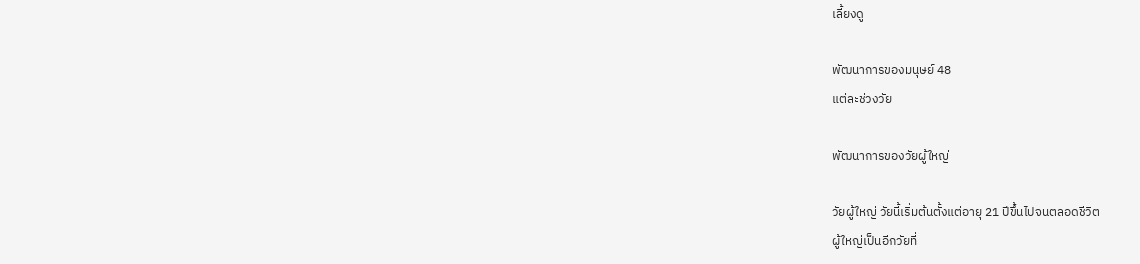เลี้ยงดู

พัฒนาการของมนุษย์ 48
แต่ละช่วงวัย

พัฒนาการของวัยผู้ใหญ่

วัยผู้ใหญ่ วัยนี้เริ่มต้นตั้งแต่อายุ 21 ปีขึ้นไปจนตลอดชีวิต
ผู้ใหญ่เป็นอีกวัยที่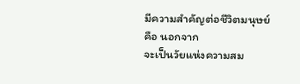มีความสำคัญต่อชีวิตมนุษย์ คือ นอกจาก
จะเป็นวัยแห่งความสม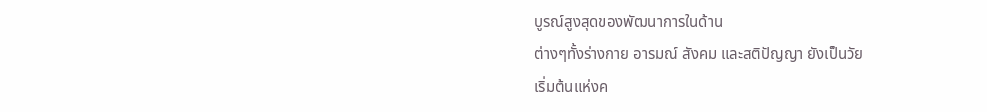บูรณ์สูงสุดของพัฒนาการในด้าน
ต่างๆทั้งร่างกาย อารมณ์ สังคม และสติปัญญา ยังเป็นวัย
เริ่มต้นแห่งค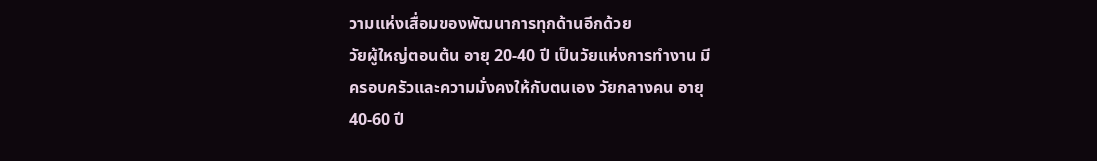วามแห่งเสื่อมของพัฒนาการทุกด้านอีกด้วย
วัยผู้ใหญ่ตอนต้น อายุ 20-40 ปี เป็นวัยแห่งการทำงาน มี
ครอบครัวและความมั่งคงให้กับตนเอง วัยกลางคน อายุ
40-60 ปี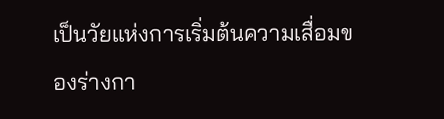เป็นวัยแห่งการเริ่มต้นความเสื่อมของร่างกา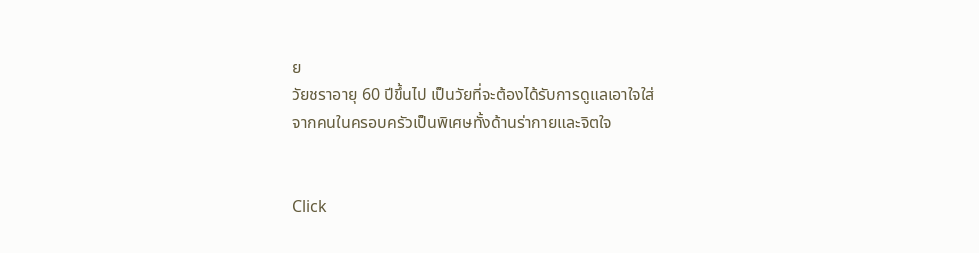ย
วัยชราอายุ 60 ปีขึ้นไป เป็นวัยที่จะต้องได้รับการดูแลเอาใจใส่
จากคนในครอบครัวเป็นพิเศษทั้งด้านร่ากายและจิตใจ


Click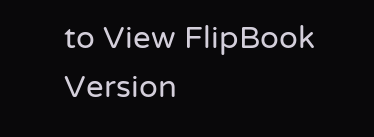to View FlipBook Version